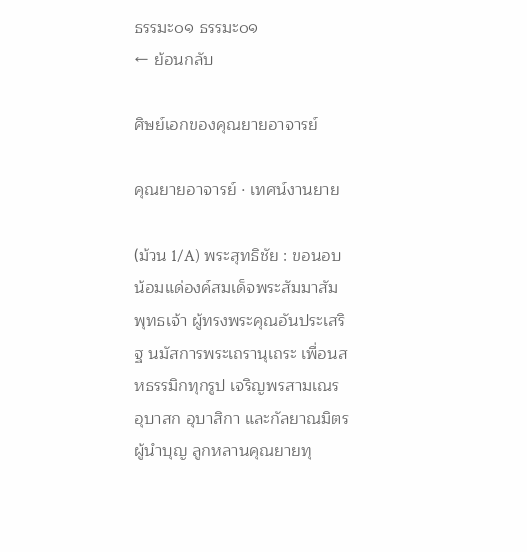ธรรมะ๐๑ ธรรมะ๐๑
← ย้อนกลับ

ศิษย์เอกของคุณยายอาจารย์

คุณยายอาจารย์ · เทศน์งานยาย

(ม้วน 1/A) พระสุทธิชัย : ขอนอบน้อมแด่องค์สมเด็จพระสัมมาสัมพุทธเจ้า ผู้ทรงพระคุณอันประเสริฐ นมัสการพระเถรานุเถระ เพื่อนสหธรรมิกทุกรูป เจริญพรสามเณร อุบาสก อุบาสิกา และกัลยาณมิตรผู้นำบุญ ลูกหลานคุณยายทุ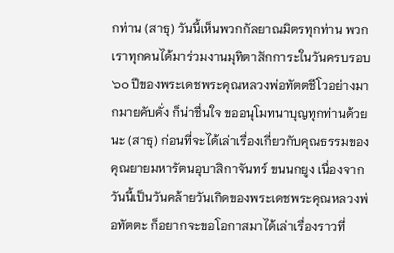กท่าน (สาธุ) วันนี้เห็นพวกกัลยาณมิตรทุกท่าน พวกเราทุกคนได้มาร่วมงานมุทิตาสักการะในวันครบรอบ ๖๐ ปีของพระเดชพระคุณหลวงพ่อทัตตชีโวอย่างมากมายคับคั่ง ก็น่าชื่นใจ ขออนุโมทนาบุญทุกท่านด้วยนะ (สาธุ) ก่อนที่จะได้เล่าเรื่องเกี่ยวกับคุณธรรมของคุณยายมหารัตนอุบาสิกาจันทร์ ขนนกยูง เนื่องจากวันนี้เป็นวันคล้ายวันเกิดของพระเดชพระคุณหลวงพ่อทัตตะ ก็อยากจะขอโอกาสมาได้เล่าเรื่องราวที่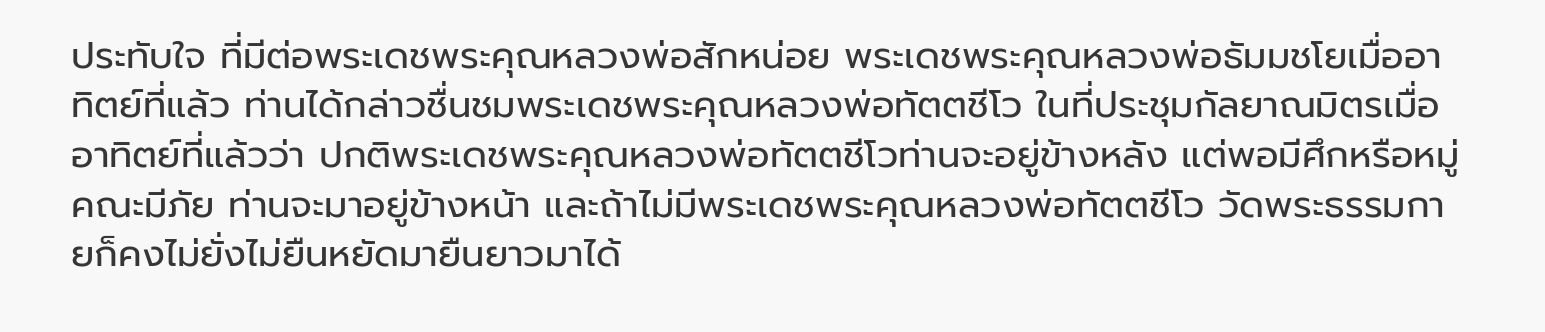ประทับใจ ที่มีต่อพระเดชพระคุณหลวงพ่อสักหน่อย พระเดชพระคุณหลวงพ่อธัมมชโยเมื่ออาทิตย์ที่แล้ว ท่านได้กล่าวชื่นชมพระเดชพระคุณหลวงพ่อทัตตชีโว ในที่ประชุมกัลยาณมิตรเมื่ออาทิตย์ที่แล้วว่า ปกติพระเดชพระคุณหลวงพ่อทัตตชีโวท่านจะอยู่ข้างหลัง แต่พอมีศึกหรือหมู่คณะมีภัย ท่านจะมาอยู่ข้างหน้า และถ้าไม่มีพระเดชพระคุณหลวงพ่อทัตตชีโว วัดพระธรรมกายก็คงไม่ยั่งไม่ยืนหยัดมายืนยาวมาได้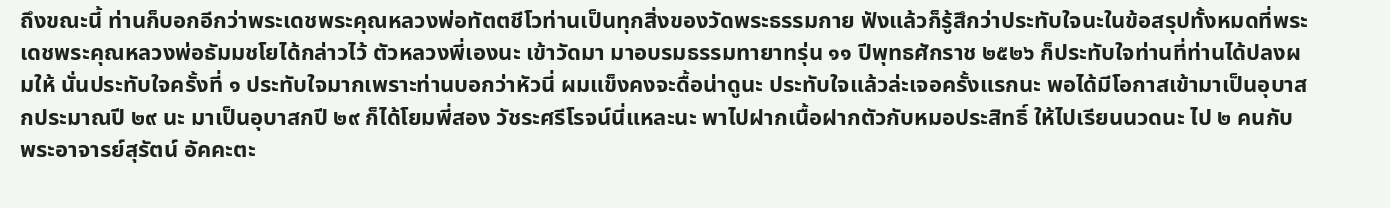ถึงขณะนี้ ท่านก็บอกอีกว่าพระเดชพระคุณหลวงพ่อทัตตชีโวท่านเป็นทุกสิ่งของวัดพระธรรมกาย ฟังแล้วก็รู้สึกว่าประทับใจนะในข้อสรุปทั้งหมดที่พระเดชพระคุณหลวงพ่อธัมมชโยได้กล่าวไว้ ตัวหลวงพี่เองนะ เข้าวัดมา มาอบรมธรรมทายาทรุ่น ๑๑ ปีพุทธศักราช ๒๕๒๖ ก็ประทับใจท่านที่ท่านได้ปลงผมให้ นั่นประทับใจครั้งที่ ๑ ประทับใจมากเพราะท่านบอกว่าหัวนี่ ผมแข็งคงจะดื้อน่าดูนะ ประทับใจแล้วล่ะเจอครั้งแรกนะ พอได้มีโอกาสเข้ามาเป็นอุบาสกประมาณปี ๒๙ นะ มาเป็นอุบาสกปี ๒๙ ก็ได้โยมพี่สอง วัชระศรีโรจน์นี่แหละนะ พาไปฝากเนื้อฝากตัวกับหมอประสิทธิ์ ให้ไปเรียนนวดนะ ไป ๒ คนกับพระอาจารย์สุรัตน์ อัคคะตะ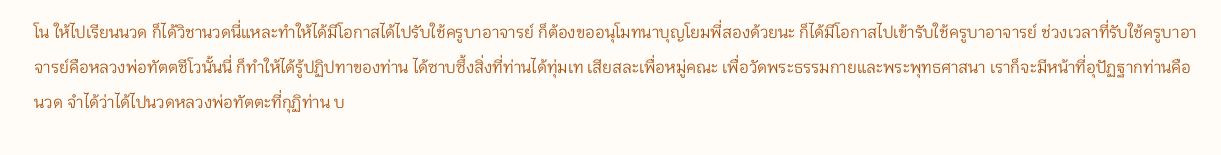โน ให้ไปเรียนนวด ก็ได้วิชานวดนี่แหละทำให้ได้มีโอกาสได้ไปรับใช้ครูบาอาจารย์ ก็ต้องขออนุโมทนาบุญโยมพี่สองด้วยนะ ก็ได้มีโอกาสไปเข้ารับใช้ครูบาอาจารย์ ช่วงเวลาที่รับใช้ครูบาอาจารย์คือหลวงพ่อทัตตชีโวนั้นนี่ ก็ทำให้ได้รู้ปฏิปทาของท่าน ได้ซาบซึ้งสิ่งที่ท่านได้ทุ่มเท เสียสละเพื่อหมู่คณะ เพื่อวัดพระธรรมกายและพระพุทธศาสนา เราก็จะมีหน้าที่อุปัฏฐากท่านคือนวด จำได้ว่าได้ไปนวดหลวงพ่อทัตตะที่กุฏิท่าน บ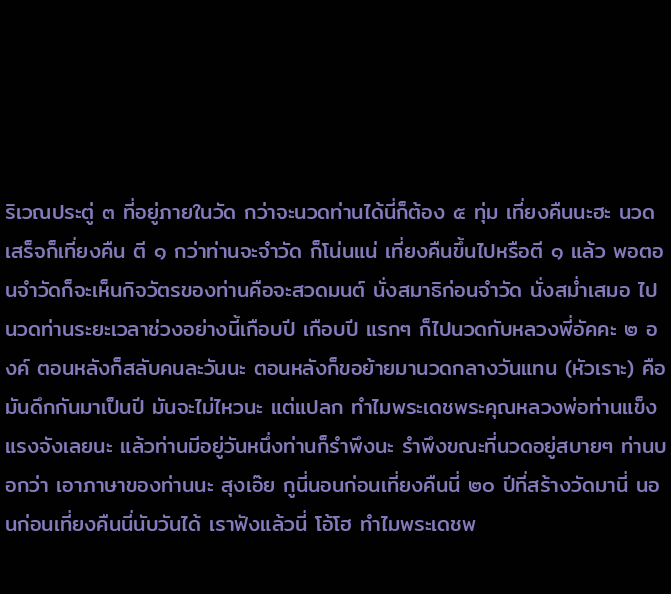ริเวณประตู่ ๓ ที่อยู่ภายในวัด กว่าจะนวดท่านได้นี่ก็ต้อง ๕ ทุ่ม เที่ยงคืนนะฮะ นวดเสร็จก็เที่ยงคืน ตี ๑ กว่าท่านจะจำวัด ก็โน่นแน่ เที่ยงคืนขึ้นไปหรือตี ๑ แล้ว พอตอนจำวัดก็จะเห็นกิจวัตรของท่านคือจะสวดมนต์ นั่งสมาธิก่อนจำวัด นั่งสม่ำเสมอ ไปนวดท่านระยะเวลาช่วงอย่างนี้เกือบปี เกือบปี แรกๆ ก็ไปนวดกับหลวงพี่อัคคะ ๒ องค์ ตอนหลังก็สลับคนละวันนะ ตอนหลังก็ขอย้ายมานวดกลางวันแทน (หัวเราะ) คือมันดึกกันมาเป็นปี มันจะไม่ไหวนะ แต่แปลก ทำไมพระเดชพระคุณหลวงพ่อท่านแข็งแรงจังเลยนะ แล้วท่านมีอยู่วันหนึ่งท่านก็รำพึงนะ รำพึงขณะที่นวดอยู่สบายๆ ท่านบอกว่า เอาภาษาของท่านนะ สุงเอ๊ย กูนี่นอนก่อนเที่ยงคืนนี่ ๒๐ ปีที่สร้างวัดมานี่ นอนก่อนเที่ยงคืนนี่นับวันได้ เราฟังแล้วนี่ โอ้โฮ ทำไมพระเดชพ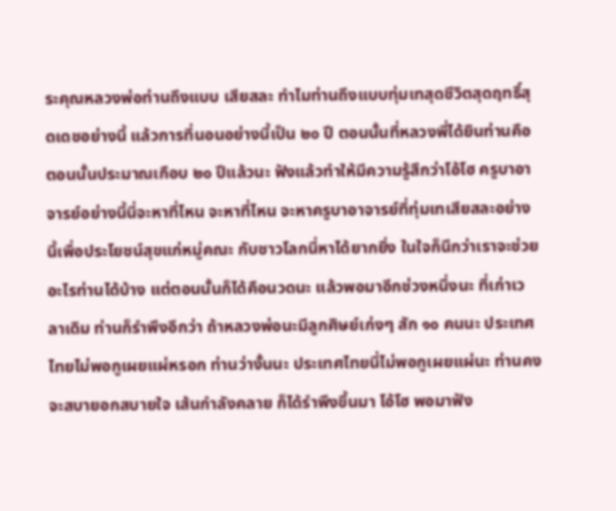ระคุณหลวงพ่อท่านถึงแบบ เสียสละ ทำไมท่านถึงแบบทุ่มเทสุดชีวิตสุดฤทธิ์สุดเดชอย่างนี้ แล้วการที่นอนอย่างนี้เป็น ๒๐ ปี ตอนนั้นที่หลวงพี่ได้ยินท่านคือตอนนั้นประมาณเกือบ ๒๐ ปีแล้วนะ ฟังแล้วทำให้มีความรู้สึกว่าโอ้โฮ ครูบาอาจารย์อย่างนี้นี่จะหาที่ไหน จะหาที่ไหน จะหาครูบาอาจารย์ที่ทุ่มเทเสียสละอย่างนี้เพื่อประโยชน์สุขแก่หมู่คณะ กับชาวโลกนี่หาได้ยากยิ่ง ในใจก็นึกว่าเราจะช่วยอะไรท่านได้บ้าง แต่ตอนนั้นก็ได้คือนวดนะ แล้วพอมาอีกช่วงหนึ่งนะ ที่เก่าเวลาเดิม ท่านก็รำพึงอีกว่า ถ้าหลวงพ่อนะมีลูกศิษย์เก่งๆ สัก ๑๐ คนนะ ประเทศไทยไม่พอกูเผยแผ่หรอก ท่านว่างั้นนะ ประเทศไทยนี่ไม่พอกูเผยแผ่นะ ท่านคงจะสบายอกสบายใจ เส้นกำลังคลาย ก็ได้รำพึงขึ้นมา โอ้โฮ พอมาฟัง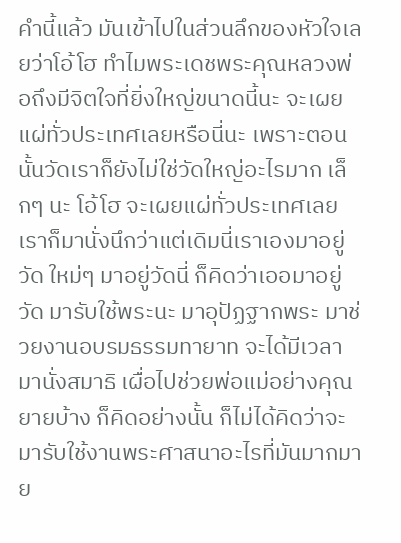คำนี้แล้ว มันเข้าไปในส่วนลึกของหัวใจเลยว่าโอ้โฮ ทำไมพระเดชพระคุณหลวงพ่อถึงมีจิตใจที่ยิ่งใหญ่ขนาดนี้นะ จะเผยแผ่ทั่วประเทศเลยหรือนี่นะ เพราะตอนนั้นวัดเราก็ยังไม่ใช่วัดใหญ่อะไรมาก เล็กๆ นะ โอ้โฮ จะเผยแผ่ทั่วประเทศเลย เราก็มานั่งนึกว่าแต่เดิมนี่เราเองมาอยู่วัด ใหม่ๆ มาอยู่วัดนี่ ก็คิดว่าเออมาอยู่วัด มารับใช้พระนะ มาอุปัฏฐากพระ มาช่วยงานอบรมธรรมทายาท จะได้มีเวลามานั่งสมาธิ เผื่อไปช่วยพ่อแม่อย่างคุณยายบ้าง ก็คิดอย่างนั้น ก็ไม่ได้คิดว่าจะมารับใช้งานพระศาสนาอะไรที่มันมากมาย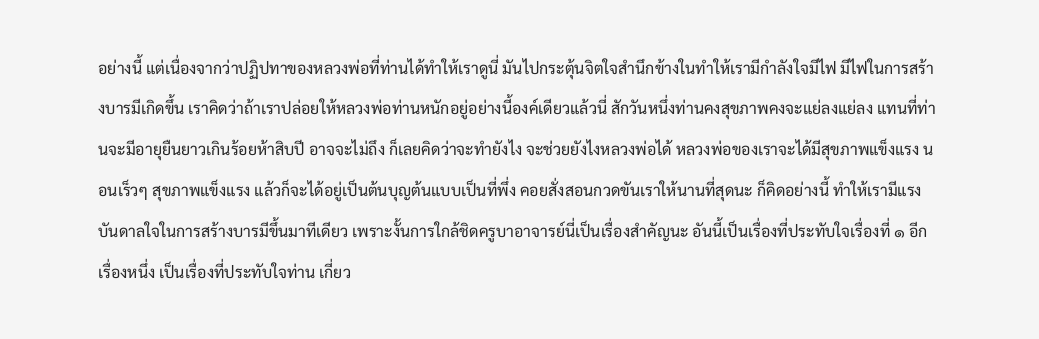อย่างนี้ แต่เนื่องจากว่าปฏิปทาของหลวงพ่อที่ท่านได้ทำให้เราดูนี่ มันไปกระตุ้นจิตใจสำนึกข้างในทำให้เรามีกำลังใจมีไฟ มีไฟในการสร้างบารมีเกิดขึ้น เราคิดว่าถ้าเราปล่อยให้หลวงพ่อท่านหนักอยู่อย่างนี้องค์เดียวแล้วนี่ สักวันหนึ่งท่านคงสุขภาพคงจะแย่ลงแย่ลง แทนที่ท่านจะมีอายุยืนยาวเกินร้อยห้าสิบปี อาจจะไม่ถึง ก็เลยคิดว่าจะทำยังไง จะช่วยยังไงหลวงพ่อได้ หลวงพ่อของเราจะได้มีสุขภาพแข็งแรง นอนเร็วๆ สุขภาพแข็งแรง แล้วก็จะได้อยู่เป็นต้นบุญต้นแบบเป็นที่พึ่ง คอยสั่งสอนกวดขันเราให้นานที่สุดนะ ก็คิดอย่างนี้ ทำให้เรามีแรงบันดาลใจในการสร้างบารมีขึ้นมาทีเดียว เพราะงั้นการใกล้ชิดครูบาอาจารย์นี่เป็นเรื่องสำคัญนะ อันนี้เป็นเรื่องที่ประทับใจเรื่องที่ ๑ อีกเรื่องหนึ่ง เป็นเรื่องที่ประทับใจท่าน เกี่ยว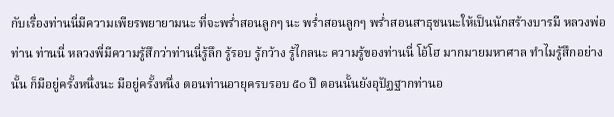กับเรื่องท่านนี่มีความเพียรพยายามนะ ที่จะพร่ำสอนลูกๆ นะ พร่ำสอนลูกๆ พร่ำสอนสาธุชนนะให้เป็นนักสร้างบารมี หลวงพ่อท่าน ท่านนี่ หลวงพี่มีความรู้สึกว่าท่านนี่รู้ลึก รู้รอบ รู้กว้าง รู้ไกลนะ ความรู้ของท่านนี่ โอ้โฮ มากมายมหาศาล ทำไมรู้สึกอย่างนั้น ก็มีอยู่ครั้งหนึ่งนะ มีอยู่ครั้งหนึ่ง ตอนท่านอายุครบรอบ ๕๐ ปี ตอนนั้นยังอุปัฏฐากท่านอ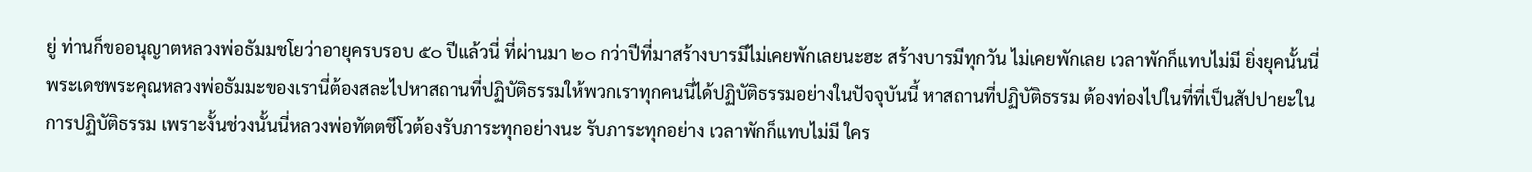ยู่ ท่านก็ขออนุญาตหลวงพ่อธัมมชโยว่าอายุครบรอบ ๕๐ ปีแล้วนี่ ที่ผ่านมา ๒๐ กว่าปีที่มาสร้างบารมีไม่เคยพักเลยนะฮะ สร้างบารมีทุกวัน ไม่เคยพักเลย เวลาพักก็แทบไม่มี ยิ่งยุคนั้นนี่ พระเดชพระคุณหลวงพ่อธัมมะของเรานี่ต้องสละไปหาสถานที่ปฏิบัติธรรมให้พวกเราทุกคนนี่ได้ปฏิบัติธรรมอย่างในปัจจุบันนี้ หาสถานที่ปฏิบัติธรรม ต้องท่องไปในที่ที่เป็นสัปปายะในการปฏิบัติธรรม เพราะงั้นช่วงนั้นนี่หลวงพ่อทัตตชีโวต้องรับภาระทุกอย่างนะ รับภาระทุกอย่าง เวลาพักก็แทบไม่มี ใคร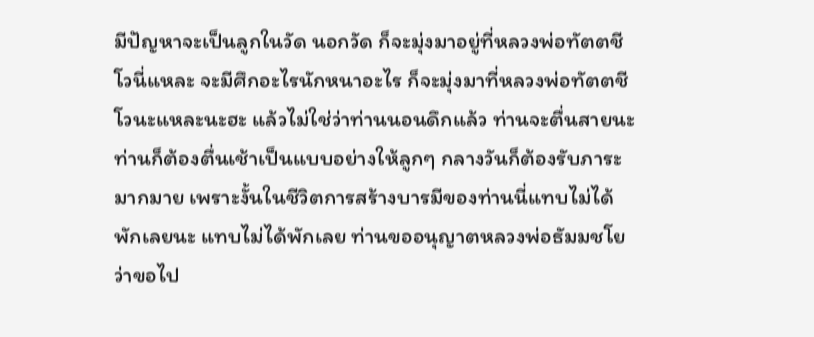มีปัญหาจะเป็นลูกในวัด นอกวัด ก็จะมุ่งมาอยู่ที่หลวงพ่อทัตตชีโวนี่แหละ จะมีศึกอะไรนักหนาอะไร ก็จะมุ่งมาที่หลวงพ่อทัตตชีโวนะแหละนะฮะ แล้วไม่ใช่ว่าท่านนอนดึกแล้ว ท่านจะตื่นสายนะ ท่านก็ต้องตื่นเช้าเป็นแบบอย่างให้ลูกๆ กลางวันก็ต้องรับภาระมากมาย เพราะงั้นในชีวิตการสร้างบารมีของท่านนี่แทบไม่ได้พักเลยนะ แทบไม่ได้พักเลย ท่านขออนุญาตหลวงพ่อธัมมชโยว่าขอไป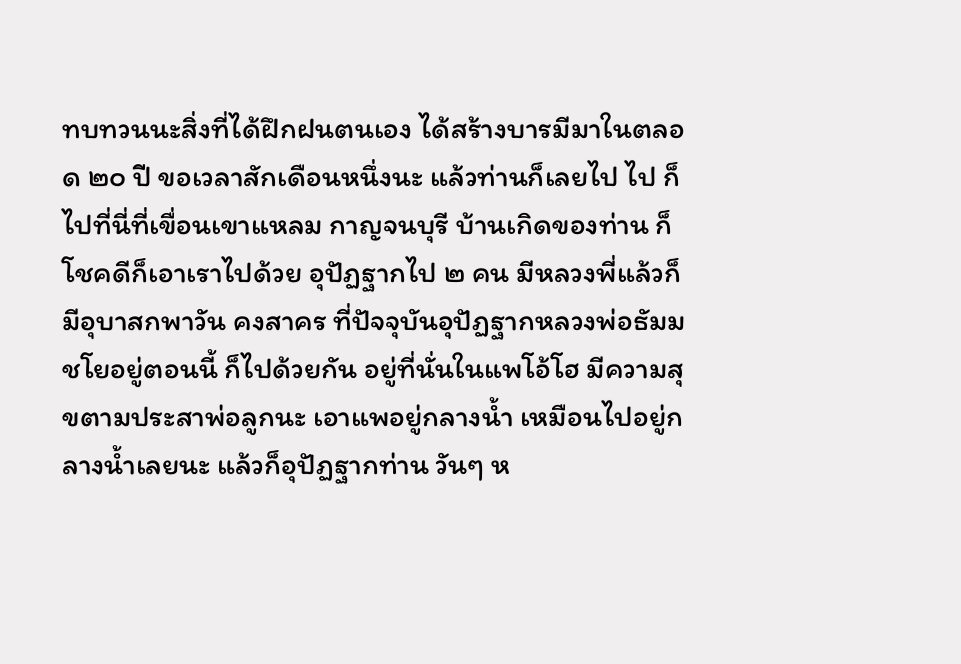ทบทวนนะสิ่งที่ได้ฝึกฝนตนเอง ได้สร้างบารมีมาในตลอด ๒๐ ปี ขอเวลาสักเดือนหนึ่งนะ แล้วท่านก็เลยไป ไป ก็ไปที่นี่ที่เขื่อนเขาแหลม กาญจนบุรี บ้านเกิดของท่าน ก็โชคดีก็เอาเราไปด้วย อุปัฏฐากไป ๒ คน มีหลวงพี่แล้วก็มีอุบาสกพาวัน คงสาคร ที่ปัจจุบันอุปัฏฐากหลวงพ่อธัมมชโยอยู่ตอนนี้ ก็ไปด้วยกัน อยู่ที่นั่นในแพโอ้โฮ มีความสุขตามประสาพ่อลูกนะ เอาแพอยู่กลางน้ำ เหมือนไปอยู่กลางน้ำเลยนะ แล้วก็อุปัฏฐากท่าน วันๆ ห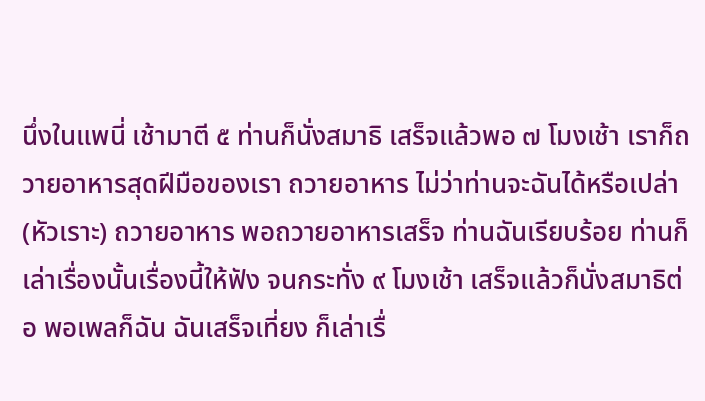นึ่งในแพนี่ เช้ามาตี ๕ ท่านก็นั่งสมาธิ เสร็จแล้วพอ ๗ โมงเช้า เราก็ถวายอาหารสุดฝีมือของเรา ถวายอาหาร ไม่ว่าท่านจะฉันได้หรือเปล่า (หัวเราะ) ถวายอาหาร พอถวายอาหารเสร็จ ท่านฉันเรียบร้อย ท่านก็เล่าเรื่องนั้นเรื่องนี้ให้ฟัง จนกระทั่ง ๙ โมงเช้า เสร็จแล้วก็นั่งสมาธิต่อ พอเพลก็ฉัน ฉันเสร็จเที่ยง ก็เล่าเรื่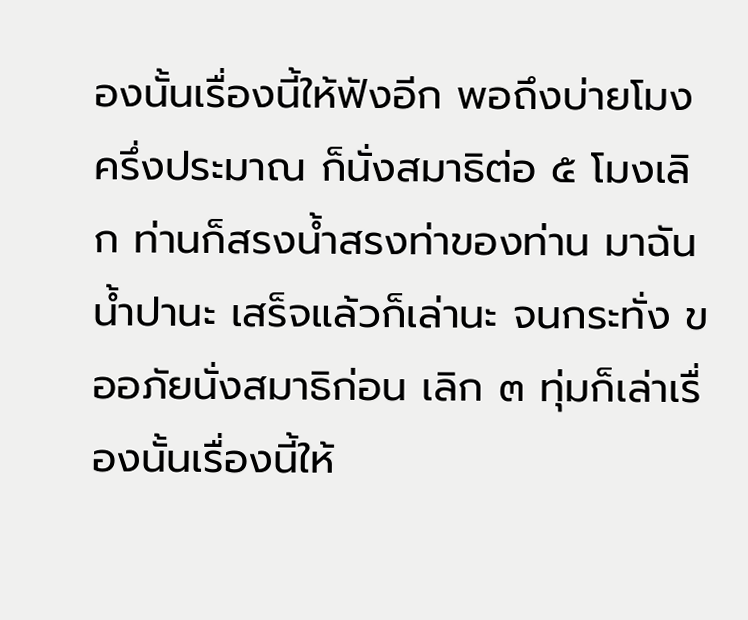องนั้นเรื่องนี้ให้ฟังอีก พอถึงบ่ายโมงครึ่งประมาณ ก็นั่งสมาธิต่อ ๕ โมงเลิก ท่านก็สรงน้ำสรงท่าของท่าน มาฉันน้ำปานะ เสร็จแล้วก็เล่านะ จนกระทั่ง ขออภัยนั่งสมาธิก่อน เลิก ๓ ทุ่มก็เล่าเรื่องนั้นเรื่องนี้ให้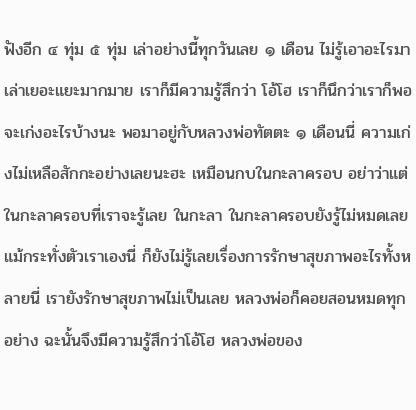ฟังอีก ๔ ทุ่ม ๕ ทุ่ม เล่าอย่างนี้ทุกวันเลย ๑ เดือน ไม่รู้เอาอะไรมาเล่าเยอะแยะมากมาย เราก็มีความรู้สึกว่า โอ้โฮ เราก็นึกว่าเราก็พอจะเก่งอะไรบ้างนะ พอมาอยู่กับหลวงพ่อทัตตะ ๑ เดือนนี่ ความเก่งไม่เหลือสักกะอย่างเลยนะฮะ เหมือนกบในกะลาครอบ อย่าว่าแต่ในกะลาครอบที่เราจะรู้เลย ในกะลา ในกะลาครอบยังรู้ไม่หมดเลย แม้กระทั่งตัวเราเองนี่ ก็ยังไม่รู้เลยเรื่องการรักษาสุขภาพอะไรทั้งหลายนี่ เรายังรักษาสุขภาพไม่เป็นเลย หลวงพ่อก็คอยสอนหมดทุกอย่าง ฉะนั้นจึงมีความรู้สึกว่าโอ้โฮ หลวงพ่อของ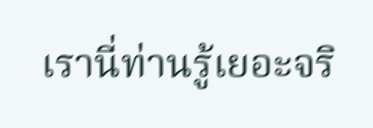เรานี่ท่านรู้เยอะจริ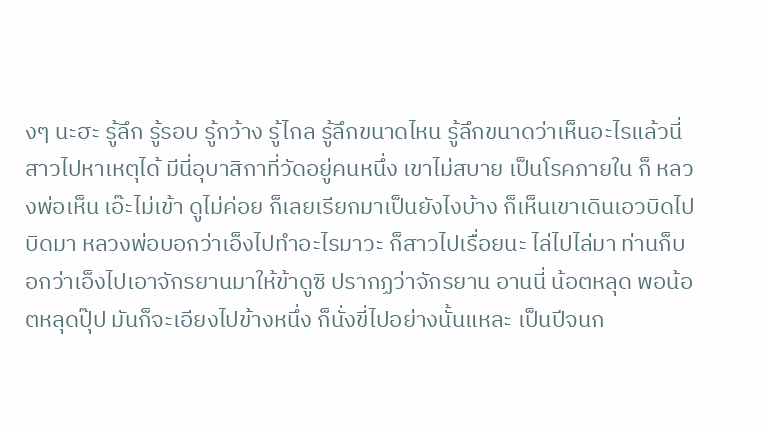งๆ นะฮะ รู้ลึก รู้รอบ รู้กว้าง รู้ไกล รู้ลึกขนาดไหน รู้ลึกขนาดว่าเห็นอะไรแล้วนี่ สาวไปหาเหตุได้ มีนี่อุบาสิกาที่วัดอยู่คนหนึ่ง เขาไม่สบาย เป็นโรคภายใน ก็ หลวงพ่อเห็น เอ๊ะไม่เข้า ดูไม่ค่อย ก็เลยเรียกมาเป็นยังไงบ้าง ก็เห็นเขาเดินเอวบิดไปบิดมา หลวงพ่อบอกว่าเอ็งไปทำอะไรมาวะ ก็สาวไปเรื่อยนะ ไล่ไปไล่มา ท่านก็บอกว่าเอ็งไปเอาจักรยานมาให้ข้าดูซิ ปรากฏว่าจักรยาน อานนี่ น้อตหลุด พอน้อตหลุดปุ๊ป มันก็จะเอียงไปข้างหนึ่ง ก็นั่งขี่ไปอย่างนั้นแหละ เป็นปีจนก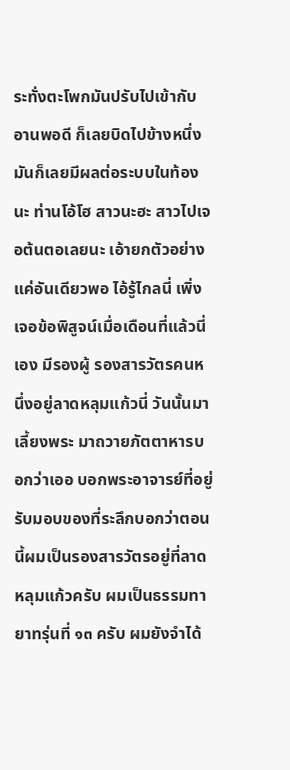ระทั่งตะโพกมันปรับไปเข้ากับอานพอดี ก็เลยบิดไปข้างหนึ่ง มันก็เลยมีผลต่อระบบในท้องนะ ท่านโอ้โฮ สาวนะฮะ สาวไปเจอต้นตอเลยนะ เอ้ายกตัวอย่างแค่อันเดียวพอ ไอ้รู้ไกลนี่ เพิ่งเจอข้อพิสูจน์เมื่อเดือนที่แล้วนี่เอง มีรองผู้ รองสารวัตรคนหนึ่งอยู่ลาดหลุมแก้วนี่ วันนั้นมาเลี้ยงพระ มาถวายภัตตาหารบอกว่าเออ บอกพระอาจารย์ที่อยู่รับมอบของที่ระลึกบอกว่าตอนนี้ผมเป็นรองสารวัตรอยู่ที่ลาดหลุมแก้วครับ ผมเป็นธรรมทายาทรุ่นที่ ๑๓ ครับ ผมยังจำได้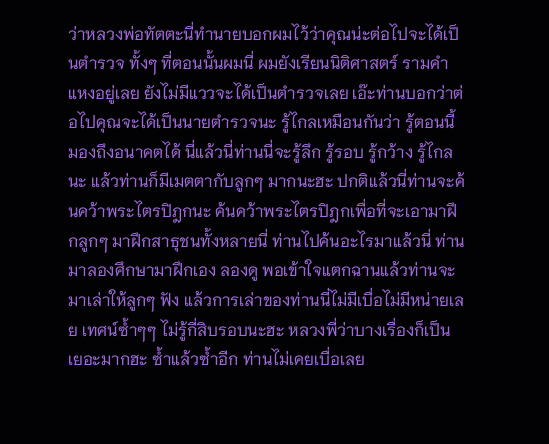ว่าหลวงพ่อทัตตะนี่ทำนายบอกผมไว้ว่าคุณน่ะต่อไปจะได้เป็นตำรวจ ทั้งๆ ที่ตอนนั้นผมนี่ ผมยังเรียนนิติศาสตร์ รามคำแหงอยู่เลย ยังไม่มีแววจะได้เป็นตำรวจเลย เอ๊ะท่านบอกว่าต่อไปคุณจะได้เป็นนายตำรวจนะ รู้ไกลเหมือนกันว่า รู้ตอนนี้ มองถึงอนาคตได้ นี่แล้วนี่ท่านนี่จะรู้ลึก รู้รอบ รู้กว้าง รู้ไกลนะ แล้วท่านก็มีเมตตากับลูกๆ มากนะฮะ ปกติแล้วนี่ท่านจะค้นคว้าพระไตรปิฎกนะ ค้นคว้าพระไตรปิฎกเพื่อที่จะเอามาฝึกลูกๆ มาฝึกสาธุชนทั้งหลายนี่ ท่านไปค้นอะไรมาแล้วนี่ ท่านมาลองศึกษามาฝึกเอง ลองดู พอเข้าใจแตกฉานแล้วท่านจะมาเล่าให้ลูกๆ ฟัง แล้วการเล่าของท่านนี่ไม่มีเบื่อไม่มีหน่ายเลย เทศน์ซ้ำๆๆ ไม่รู้กี่สิบรอบนะฮะ หลวงพี่ว่าบางเรื่องก็เป็น เยอะมากฮะ ซ้ำแล้วซ้ำอีก ท่านไม่เคยเบื่อเลย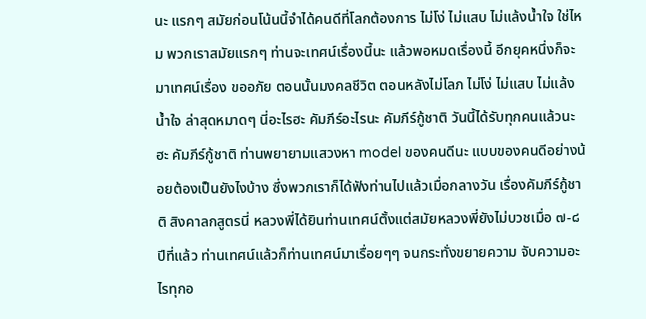นะ แรกๆ สมัยก่อนโน้นนี้จำได้คนดีที่โลกต้องการ ไม่โง่ ไม่แสบ ไม่แล้งน้ำใจ ใช่ไหม พวกเราสมัยแรกๆ ท่านจะเทศน์เรื่องนี้นะ แล้วพอหมดเรื่องนี้ อีกยุคหนึ่งก็จะมาเทศน์เรื่อง ขออภัย ตอนนั้นมงคลชีวิต ตอนหลังไม่โลภ ไม่โง่ ไม่แสบ ไม่แล้งน้ำใจ ล่าสุดหมาดๆ นี่อะไรฮะ คัมภีร์อะไรนะ คัมภีร์กู้ชาติ วันนี้ได้รับทุกคนแล้วนะฮะ คัมภีร์กู้ชาติ ท่านพยายามแสวงหา model ของคนดีนะ แบบของคนดีอย่างน้อยต้องเป็นยังไงบ้าง ซึ่งพวกเราก็ได้ฟังท่านไปแล้วเมื่อกลางวัน เรื่องคัมภีร์กู้ชาติ สิงคาลกสูตรนี่ หลวงพี่ได้ยินท่านเทศน์ตั้งแต่สมัยหลวงพี่ยังไม่บวชเมื่อ ๗-๘ ปีที่แล้ว ท่านเทศน์แล้วก็ท่านเทศน์มาเรื่อยๆๆ จนกระทั่งขยายความ จับความอะไรทุกอ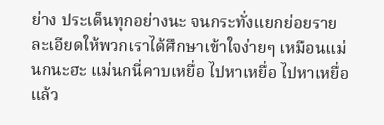ย่าง ประเด็นทุกอย่างนะ จนกระทั่งแยกย่อยรายละเอียดให้พวกเราได้ศึกษาเข้าใจง่ายๆ เหมือนแม่นกนะฮะ แม่นกนี่คาบเหยื่อ ไปหาเหยื่อ ไปหาเหยื่อแล้ว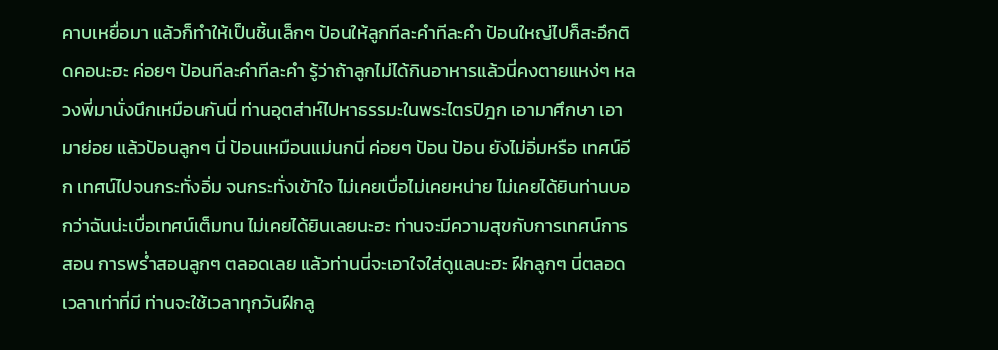คาบเหยื่อมา แล้วก็ทำให้เป็นชิ้นเล็กๆ ป้อนให้ลูกทีละคำทีละคำ ป้อนใหญ่ไปก็สะอึกติดคอนะฮะ ค่อยๆ ป้อนทีละคำทีละคำ รู้ว่าถ้าลูกไม่ได้กินอาหารแล้วนี่คงตายแหง่ๆ หลวงพี่มานั่งนึกเหมือนกันนี่ ท่านอุตส่าห์ไปหาธรรมะในพระไตรปิฎก เอามาศึกษา เอามาย่อย แล้วป้อนลูกๆ นี่ ป้อนเหมือนแม่นกนี่ ค่อยๆ ป้อน ป้อน ยังไม่อิ่มหรือ เทศน์อีก เทศน์ไปจนกระทั่งอิ่ม จนกระทั่งเข้าใจ ไม่เคยเบื่อไม่เคยหน่าย ไม่เคยได้ยินท่านบอกว่าฉันน่ะเบื่อเทศน์เต็มทน ไม่เคยได้ยินเลยนะฮะ ท่านจะมีความสุขกับการเทศน์การสอน การพร่ำสอนลูกๆ ตลอดเลย แล้วท่านนี่จะเอาใจใส่ดูแลนะฮะ ฝึกลูกๆ นี่ตลอดเวลาเท่าที่มี ท่านจะใช้เวลาทุกวันฝึกลู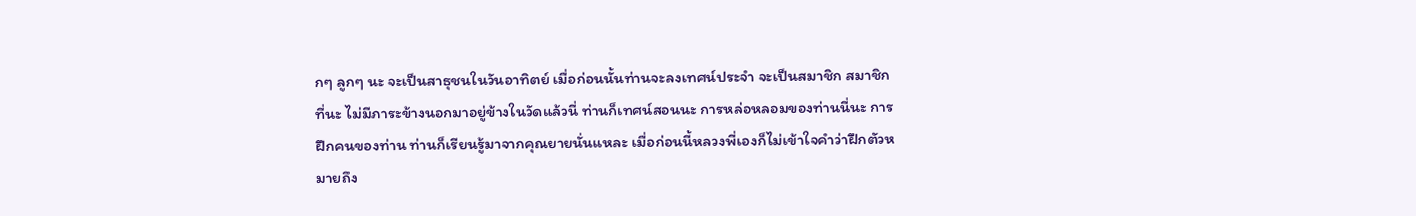กๆ ลูกๆ นะ จะเป็นสาธุชนในวันอาทิตย์ เมื่อก่อนนั้นท่านจะลงเทศน์ประจำ จะเป็นสมาชิก สมาชิกที่นะ ไม่มีภาระข้างนอกมาอยู่ข้างในวัดแล้วนี่ ท่านก็เทศน์สอนนะ การหล่อหลอมของท่านนี่นะ การฝึกคนของท่าน ท่านก็เรียนรู้มาจากคุณยายนั่นแหละ เมื่อก่อนนี้หลวงพี่เองก็ไม่เข้าใจคำว่าฝึกตัวหมายถึง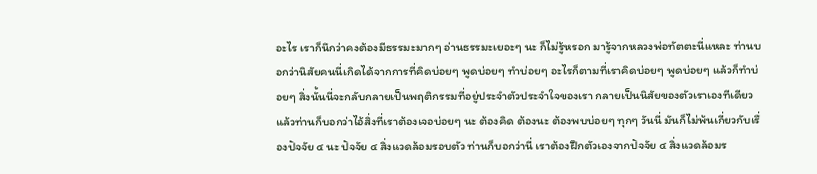อะไร เราก็นึกว่าคงต้องมีธรรมะมากๆ อ่านธรรมะเยอะๆ นะ ก็ไม่รู้หรอก มารู้จากหลวงพ่อทัตตะนี่แหละ ท่านบอกว่านิสัยคนนี่เกิดได้จากการที่คิดบ่อยๆ พูดบ่อยๆ ทำบ่อยๆ อะไรก็ตามที่เราคิดบ่อยๆ พูดบ่อยๆ แล้วก็ทำบ่อยๆ สิ่งนั้นนี่จะกลับกลายเป็นพฤติกรรมที่อยู่ประจำตัวประจำใจของเรา กลายเป็นนิสัยของตัวเราเองทีเดียว แล้วท่านก็บอกว่าไอ้สิ่งที่เราต้องเจอบ่อยๆ นะ ต้องคิด ต้องนะ ต้องพบบ่อยๆ ทุกๆ วันนี่ มันก็ไม่พ้นเกี่ยวกับเรื่องปัจจัย ๔ นะ ปัจจัย ๔ สิ่งแวดล้อมรอบตัว ท่านก็บอกว่านี่ เราต้องฝึกตัวเองจากปัจจัย ๔ สิ่งแวดล้อมร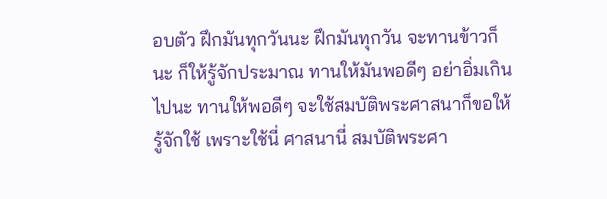อบตัว ฝึกมันทุกวันนะ ฝึกมันทุกวัน จะทานข้าวก็นะ ก็ให้รู้จักประมาณ ทานให้มันพอดีๆ อย่าอิ่มเกินไปนะ ทานให้พอดีๆ จะใช้สมบัติพระศาสนาก็ขอให้รู้จักใช้ เพราะใช้นี่ ศาสนานี่ สมบัติพระศา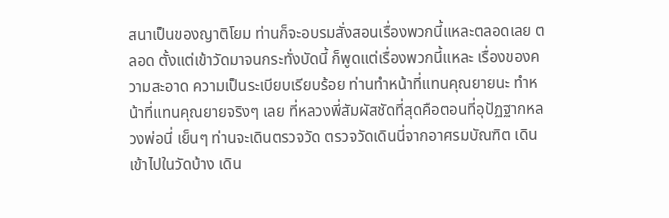สนาเป็นของญาติโยม ท่านก็จะอบรมสั่งสอนเรื่องพวกนี้แหละตลอดเลย ตลอด ตั้งแต่เข้าวัดมาจนกระทั่งบัดนี้ ก็พูดแต่เรื่องพวกนี้แหละ เรื่องของความสะอาด ความเป็นระเบียบเรียบร้อย ท่านทำหน้าที่แทนคุณยายนะ ทำหน้าที่แทนคุณยายจริงๆ เลย ที่หลวงพี่สัมผัสชัดที่สุดคือตอนที่อุปัฏฐากหลวงพ่อนี่ เย็นๆ ท่านจะเดินตรวจวัด ตรวจวัดเดินนี่จากอาศรมบัณฑิต เดินเข้าไปในวัดบ้าง เดิน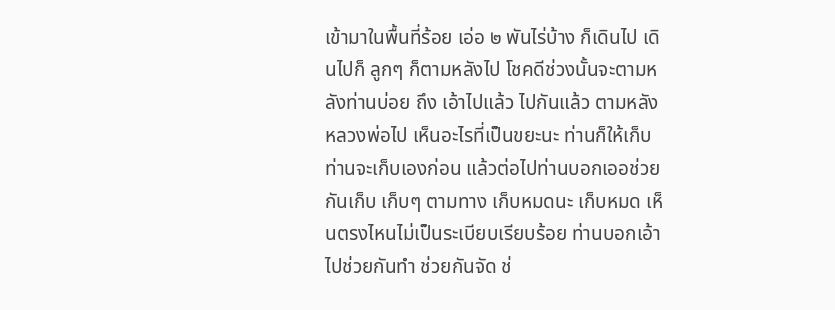เข้ามาในพื้นที่ร้อย เอ่อ ๒ พันไร่บ้าง ก็เดินไป เดินไปก็ ลูกๆ ก็ตามหลังไป โชคดีช่วงนั้นจะตามหลังท่านบ่อย ถึง เอ้าไปแล้ว ไปกันแล้ว ตามหลังหลวงพ่อไป เห็นอะไรที่เป็นขยะนะ ท่านก็ให้เก็บ ท่านจะเก็บเองก่อน แล้วต่อไปท่านบอกเออช่วยกันเก็บ เก็บๆ ตามทาง เก็บหมดนะ เก็บหมด เห็นตรงไหนไม่เป็นระเบียบเรียบร้อย ท่านบอกเอ้าไปช่วยกันทำ ช่วยกันจัด ช่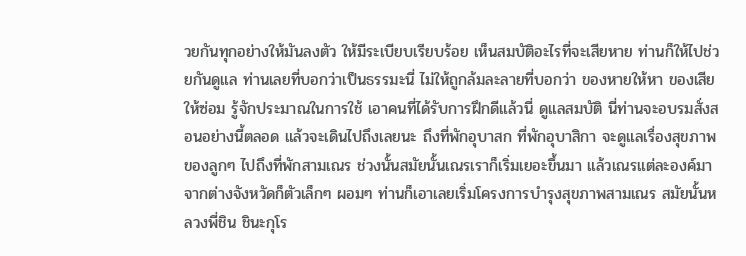วยกันทุกอย่างให้มันลงตัว ให้มีระเบียบเรียบร้อย เห็นสมบัติอะไรที่จะเสียหาย ท่านก็ให้ไปช่วยกันดูแล ท่านเลยที่บอกว่าเป็นธรรมะนี่ ไม่ให้ถูกล้มละลายที่บอกว่า ของหายให้หา ของเสียให้ซ่อม รู้จักประมาณในการใช้ เอาคนที่ได้รับการฝึกดีแล้วนี่ ดูแลสมบัติ นี่ท่านจะอบรมสั่งสอนอย่างนี้ตลอด แล้วจะเดินไปถึงเลยนะ ถึงที่พักอุบาสก ที่พักอุบาสิกา จะดูแลเรื่องสุขภาพของลูกๆ ไปถึงที่พักสามเณร ช่วงนั้นสมัยนั้นเณรเราก็เริ่มเยอะขึ้นมา แล้วเณรแต่ละองค์มาจากต่างจังหวัดก็ตัวเล็กๆ ผอมๆ ท่านก็เอาเลยเริ่มโครงการบำรุงสุขภาพสามเณร สมัยนั้นหลวงพี่ชิน ชินะกุโร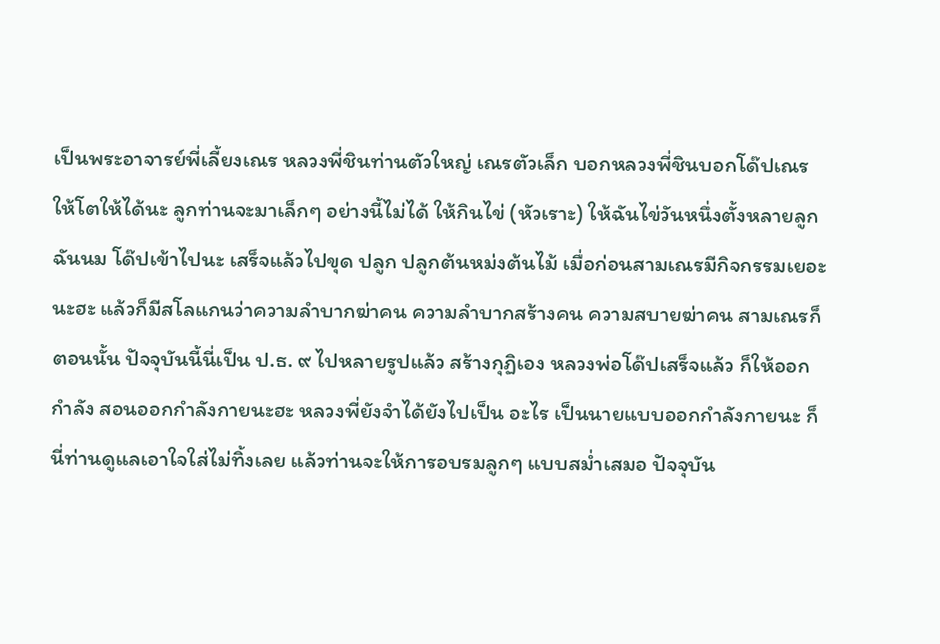เป็นพระอาจารย์พี่เลี้ยงเณร หลวงพี่ชินท่านตัวใหญ่ เณรตัวเล็ก บอกหลวงพี่ชินบอกโด๊ปเณรให้โตให้ได้นะ ลูกท่านจะมาเล็กๆ อย่างนี้ไม่ได้ ให้กินไข่ (หัวเราะ) ให้ฉันไข่วันหนึ่งตั้งหลายลูก ฉันนม โด๊ปเข้าไปนะ เสร็จแล้วไปขุด ปลูก ปลูกต้นหม่งต้นไม้ เมื่อก่อนสามเณรมีกิจกรรมเยอะนะฮะ แล้วก็มีสโลแกนว่าความลำบากฆ่าคน ความลำบากสร้างคน ความสบายฆ่าคน สามเณรก็ตอนนั้น ปัจจุบันนี้นี่เป็น ป.ธ. ๙ ไปหลายรูปแล้ว สร้างกุฏิเอง หลวงพ่อโด๊ปเสร็จแล้ว ก็ให้ออกกำลัง สอนออกกำลังกายนะฮะ หลวงพี่ยังจำได้ยังไปเป็น อะไร เป็นนายแบบออกกำลังกายนะ ก็นี่ท่านดูแลเอาใจใส่ไม่ทิ้งเลย แล้วท่านจะให้การอบรมลูกๆ แบบสม่ำเสมอ ปัจจุบัน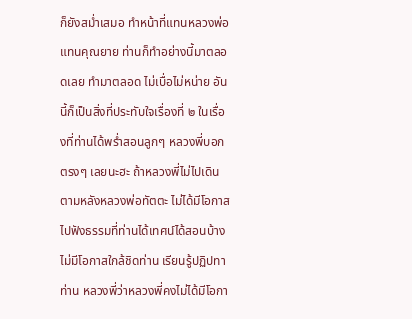ก็ยังสม่ำเสมอ ทำหน้าที่แทนหลวงพ่อ แทนคุณยาย ท่านก็ทำอย่างนี้มาตลอดเลย ทำมาตลอด ไม่เบื่อไม่หน่าย อันนี้ก็เป็นสิ่งที่ประทับใจเรื่องที่ ๒ ในเรื่องที่ท่านได้พร่ำสอนลูกๆ หลวงพี่บอกตรงๆ เลยนะฮะ ถ้าหลวงพี่ไม่ไปเดินตามหลังหลวงพ่อทัตตะ ไม่ได้มีโอกาสไปฟังธรรมที่ท่านได้เทศน์ได้สอนบ้าง ไม่มีโอกาสใกล้ชิดท่าน เรียนรู้ปฏิปทาท่าน หลวงพี่ว่าหลวงพี่คงไม่ได้มีโอกา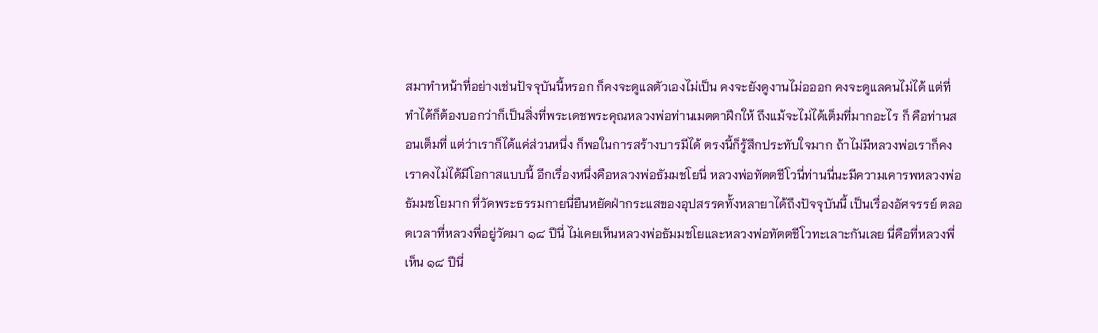สมาทำหน้าที่อย่างเช่นปัจจุบันนี้หรอก ก็คงจะดูแลตัวเองไม่เป็น คงจะยังดูงานไม่อออก คงจะดูแลคนไม่ได้ แต่ที่ทำได้ก็ต้องบอกว่าก็เป็นสิ่งที่พระเดชพระคุณหลวงพ่อท่านเมตตาฝึกให้ ถึงแม้จะไม่ได้เต็มที่มากอะไร ก็ คือท่านสอนเต็มที่ แต่ว่าเราก็ได้แค่ส่วนหนึ่ง ก็พอในการสร้างบารมีได้ ตรงนี้ก็รู้สึกประทับใจมาก ถ้าไม่มีหลวงพ่อเราก็คง เราคงไม่ได้มีโอกาสแบบนี้ อีกเรื่องหนึ่งคือหลวงพ่อธัมมชโยนี่ หลวงพ่อทัตตชีโวนี่ท่านนี่นะมีความเคารพหลวงพ่อธัมมชโยมาก ที่วัดพระธรรมกายนี่ยืนหยัดฝ่ากระแสของอุปสรรคทั้งหลายาได้ถึงปัจจุบันนี้ เป็นเรื่องอัศจรรย์ ตลอดเวลาที่หลวงพี่อยู่วัดมา ๑๘ ปีนี่ ไม่เคยเห็นหลวงพ่อธัมมชโยและหลวงพ่อทัตตชีโวทะเลาะกันเลย นี่คือที่หลวงพี่เห็น ๑๘ ปีนี่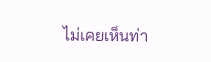ไม่เคยเห็นท่า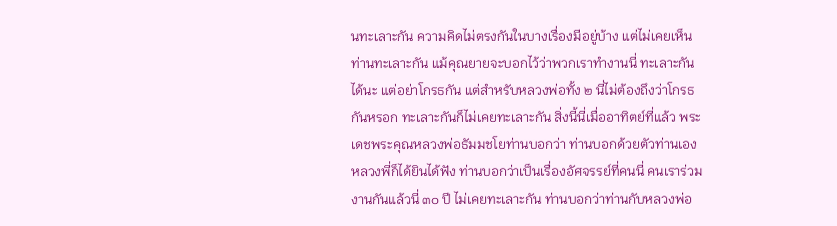นทะเลาะกัน ความคิดไม่ตรงกันในบางเรื่องมีอยู่บ้าง แต่ไม่เคยเห็นท่านทะเลาะกัน แม้คุณยายจะบอกไว้ว่าพวกเราทำงานนี่ ทะเลาะกันได้นะ แต่อย่าโกรธกัน แต่สำหรับหลวงพ่อทั้ง ๒ นี่ไม่ต้องถึงว่าโกรธกันหรอก ทะเลาะกันก็ไม่เคยทะเลาะกัน สิ่งนี้นี่เมื่ออาทิตย์ที่แล้ว พระเดชพระคุณหลวงพ่อธัมมชโยท่านบอกว่า ท่านบอกด้วยตัวท่านเอง หลวงพี่ก็ได้ยินได้ฟัง ท่านบอกว่าเป็นเรื่องอัศจรรย์ที่คนนี่ คนเราร่วมงานกันแล้วนี่ ๓๐ ปี ไม่เคยทะเลาะกัน ท่านบอกว่าท่านกับหลวงพ่อ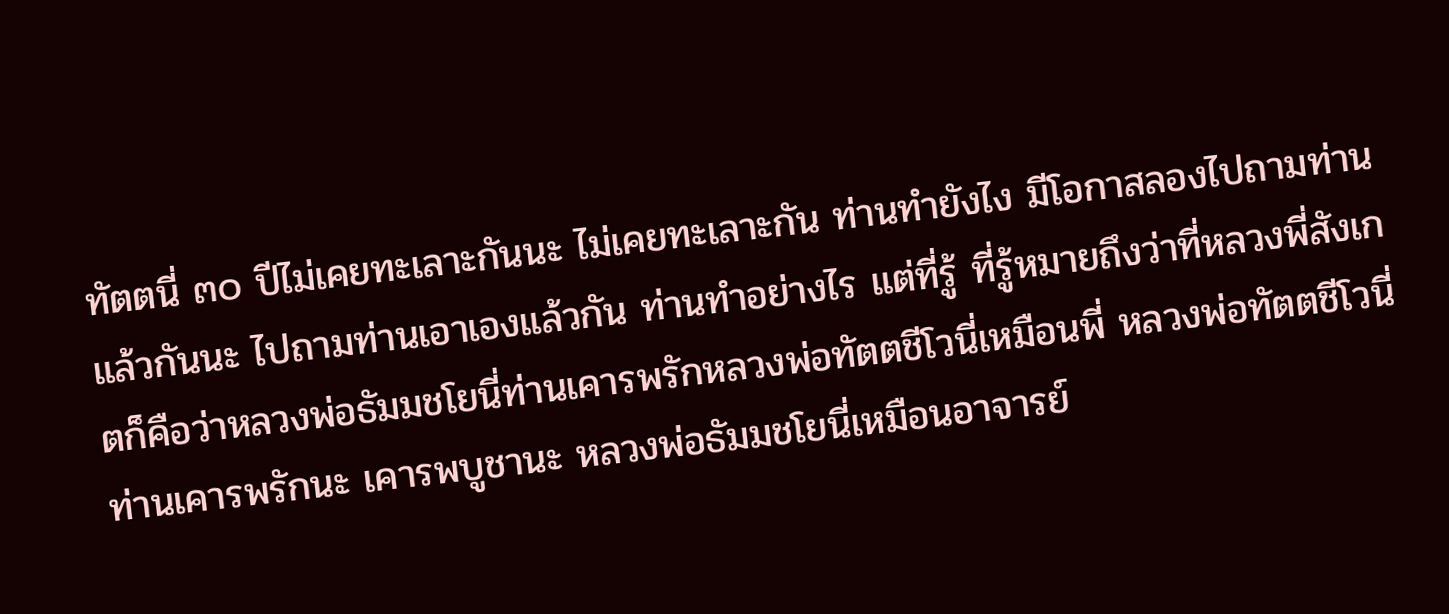ทัตตนี่ ๓๐ ปีไม่เคยทะเลาะกันนะ ไม่เคยทะเลาะกัน ท่านทำยังไง มีโอกาสลองไปถามท่านแล้วกันนะ ไปถามท่านเอาเองแล้วกัน ท่านทำอย่างไร แต่ที่รู้ ที่รู้หมายถึงว่าที่หลวงพี่สังเกตก็คือว่าหลวงพ่อธัมมชโยนี่ท่านเคารพรักหลวงพ่อทัตตชีโวนี่เหมือนพี่ หลวงพ่อทัตตชีโวนี่ท่านเคารพรักนะ เคารพบูชานะ หลวงพ่อธัมมชโยนี่เหมือนอาจารย์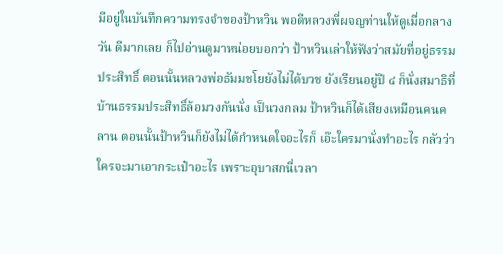มีอยู่ในบันทึกความทรงจำของป้าหวิน พอดีหลวงพี่ผจญท่านให้ดูเมื่อกลางวัน ดีมากเลย ก็ไปอ่านดูมาหน่อยบอกว่า ป้าหวินเล่าให้ฟังว่าสมัยที่อยู่ธรรมประสิทธิ์ ตอนนั้นหลวงพ่อธัมมชโยยังไม่ได้บวช ยังเรียนอยู่ปี ๔ ก็นั่งสมาธิที่บ้านธรรมประสิทธิ์ล้อมวงกันนั่ง เป็นวงกลม ป้าหวินก็ได้เสียงเหมือนคนคลาน ตอนนั้นป้าหวินก็ยังไม่ได้กำหนดใจอะไรก็ เอ๊ะใครมานั่งทำอะไร กลัวว่าใครจะมาเอากระเป๋าอะไร เพราะอุบาสกนี่เวลา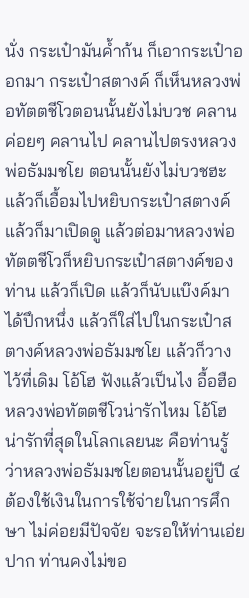นั่ง กระเป๋ามันค้ำก้น ก็เอากระเป๋าออกมา กระเป๋าสตางค์ ก็เห็นหลวงพ่อทัตตชีโวตอนนั้นยังไม่บวช คลาน ค่อยๆ คลานไป คลานไปตรงหลวงพ่อธัมมชโย ตอนนั้นยังไม่บวชฮะ แล้วก็เอื้อมไปหยิบกระเป๋าสตางค์ แล้วก็มาเปิดดู แล้วต่อมาหลวงพ่อทัตตชีโวก็หยิบกระเป๋าสตางค์ของท่าน แล้วก็เปิด แล้วก็นับแบ๊งค์มาได้ปึกหนึ่ง แล้วก็ใส่ไปในกระเป๋าสตางค์หลวงพ่อธัมมชโย แล้วก็วางไว้ที่เดิม โอ้โฮ ฟังแล้วเป็นไง อื้อฮือ หลวงพ่อทัตตชีโวน่ารักไหม โอ้โฮ น่ารักที่สุดในโลกเลยนะ คือท่านรู้ว่าหลวงพ่อธัมมชโยตอนนั้นอยู่ปี ๔ ต้องใช้เงินในการใช้จ่ายในการศึกษา ไม่ค่อยมีปัจจัย จะรอให้ท่านเอ่ยปาก ท่านคงไม่ขอ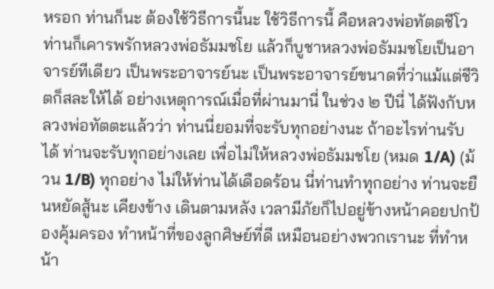หรอก ท่านก็นะ ต้องใช้วิธีการนี้นะ ใช้วิธีการนี้ คือหลวงพ่อทัตตชีโวท่านก็เคารพรักหลวงพ่อธัมมชโย แล้วก็บูชาหลวงพ่อธัมมชโยเป็นอาจารย์ทีเดียว เป็นพระอาจารย์นะ เป็นพระอาจารย์ขนาดที่ว่าแม้แต่ชีวิตก็สละให้ได้ อย่างเหตุการณ์เมื่อที่ผ่านมานี่ ในช่วง ๒ ปีนี่ ได้ฟังกับหลวงพ่อทัตตะแล้วว่า ท่านนี่ยอมที่จะรับทุกอย่างนะ ถ้าอะไรท่านรับได้ ท่านจะรับทุกอย่างเลย เพื่อไม่ให้หลวงพ่อธัมมชโย (หมด 1/A) (ม้วน 1/B) ทุกอย่าง ไม่ให้ท่านได้เดือดร้อน นี่ท่านทำทุกอย่าง ท่านจะยืนหยัดสู้นะ เคียงข้าง เดินตามหลัง เวลามีภัยก็ไปอยู่ข้างหน้าคอยปกป้องคุ้มครอง ทำหน้าที่ของลูกศิษย์ที่ดี เหมือนอย่างพวกเรานะ ที่ทำหน้า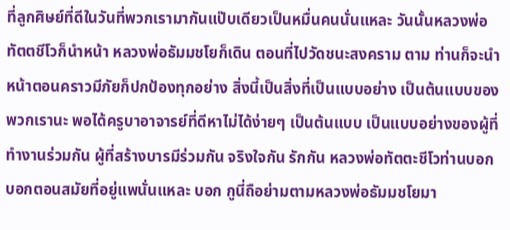ที่ลูกศิษย์ที่ดีในวันที่พวกเรามากันแป๊บเดียวเป็นหมื่นคนนั่นแหละ วันนั้นหลวงพ่อทัตตชีโวก็นำหน้า หลวงพ่อธัมมชโยก็เดิน ตอนที่ไปวัดชนะสงคราม ตาม ท่านก็จะนำหน้าตอนคราวมีภัยก็ปกป้องทุกอย่าง สิ่งนี้เป็นสิ่งที่เป็นแบบอย่าง เป็นต้นแบบของพวกเรานะ พอได้ครูบาอาจารย์ที่ดีหาไม่ได้ง่ายๆ เป็นต้นแบบ เป็นแบบอย่างของผู้ที่ทำงานร่วมกัน ผู้ที่สร้างบารมีร่วมกัน จริงใจกัน รักกัน หลวงพ่อทัตตะชีโวท่านบอก บอกตอนสมัยที่อยู่แพนั่นแหละ บอก กูนี่ถือย่ามตามหลวงพ่อธัมมชโยมา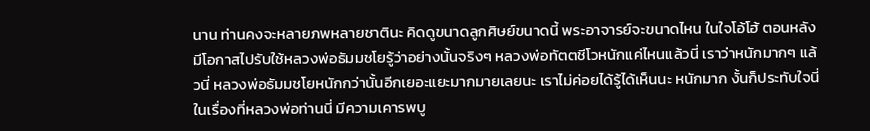นาน ท่านคงจะหลายภพหลายชาตินะ คิดดูขนาดลูกศิษย์ขนาดนี้ พระอาจารย์จะขนาดไหน ในใจโอ้โฮ้ ตอนหลังมีโอกาสไปรับใช้หลวงพ่อธัมมชโยรู้ว่าอย่างนั้นจริงๆ หลวงพ่อทัตตชีโวหนักแค่ไหนแล้วนี่ เราว่าหนักมากๆ แล้วนี่ หลวงพ่อธัมมชโยหนักกว่านั้นอีกเยอะแยะมากมายเลยนะ เราไม่ค่อยได้รู้ได้เห็นนะ หนักมาก งั้นก็ประทับใจนี่ ในเรื่องที่หลวงพ่อท่านนี่ มีความเคารพบู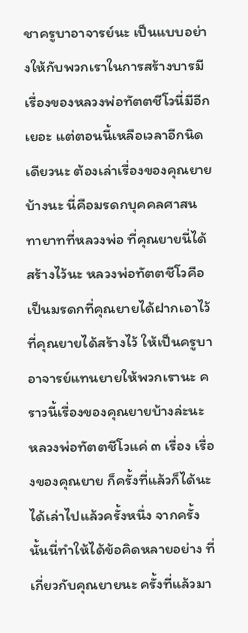ชาครูบาอาจารย์นะ เป็นแบบอย่างให้กับพวกเราในการสร้างบารมี เรื่องของหลวงพ่อทัตตชีโวนี่มีอีกเยอะ แต่ตอนนี้เหลือเวลาอีกนิดเดียวนะ ต้องเล่าเรื่องของคุณยายบ้างนะ นี่คือมรดกบุคคลศาสนทายาทที่หลวงพ่อ ที่คุณยายนี่ได้สร้างไว้นะ หลวงพ่อทัตตชีโวคือเป็นมรดกที่คุณยายได้ฝากเอาไว้ ที่คุณยายได้สร้างไว้ ให้เป็นครูบาอาจารย์แทนยายให้พวกเรานะ คราวนี้เรื่องของคุณยายบ้างล่ะนะ หลวงพ่อทัตตชีโวแค่ ๓ เรื่อง เรื่องของคุณยาย ก็ครั้งที่แล้วก็ได้นะ ได้เล่าไปแล้วครั้งหนึ่ง จากครั้งนั้นนี่ทำให้ได้ข้อคิดหลายอย่าง ที่เกี่ยวกับคุณยายนะ ครั้งที่แล้วมา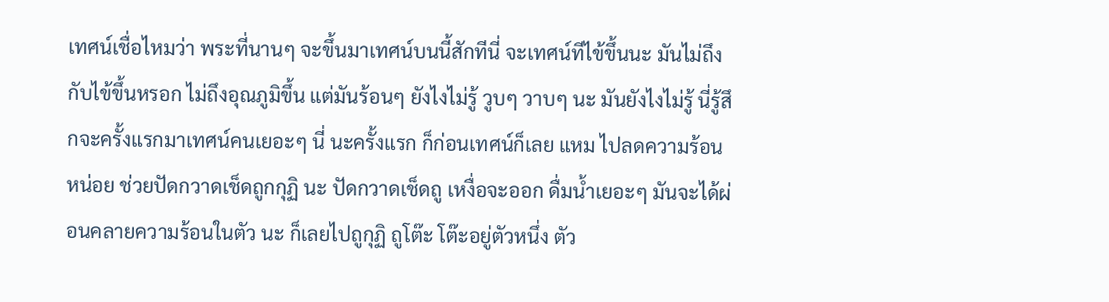เทศน์เชื่อไหมว่า พระที่นานๆ จะขึ้นมาเทศน์บนนี้สักทีนี่ จะเทศน์ทีไข้ขึ้นนะ มันไม่ถึงกับไข้ขึ้นหรอก ไม่ถึงอุณภูมิขึ้น แต่มันร้อนๆ ยังไงไม่รู้ วูบๆ วาบๆ นะ มันยังไงไม่รู้ นี่รู้สึกจะครั้งแรกมาเทศน์คนเยอะๆ นี่ นะครั้งแรก ก็ก่อนเทศน์ก็เลย แหม ไปลดความร้อนหน่อย ช่วยปัดกวาดเช็ดถูกกุฏิ นะ ปัดกวาดเช็ดถู เหงื่อจะออก ดื่มน้ำเยอะๆ มันจะได้ผ่อนคลายความร้อนในตัว นะ ก็เลยไปถูกุฏิ ถูโต๊ะ โต๊ะอยู่ตัวหนึ่ง ตัว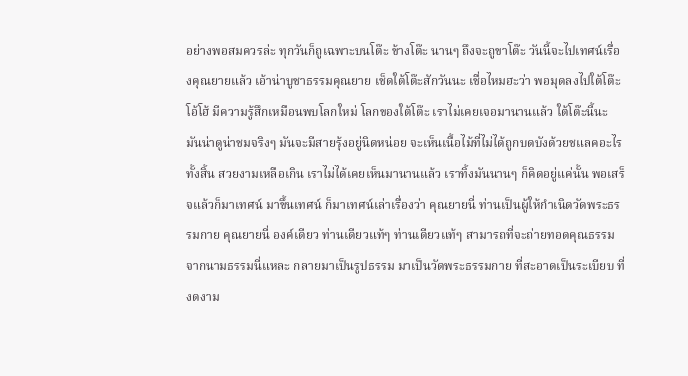อย่างพอสมควรล่ะ ทุกวันก็ถูเฉพาะบนโต๊ะ ข้างโต๊ะ นานๆ ถึงจะถูขาโต๊ะ วันนี้จะไปเทศน์เรื่องคุณยายแล้ว เอ้าน่าบูชาธรรมคุณยาย เช็ดใต้โต๊ะสักวันนะ เชื่อไหมฮะว่า พอมุดลงไปใต้โต๊ะ โอ้โฮ้ มีความรู้สึกเหมือนพบโลกใหม่ โลกของใต้โต๊ะ เราไม่เคยเจอมานานแล้ว ใต้โต๊ะนี้นะ มันน่าดูน่าชมจริงๆ มันจะมีสายรุ้งอยู่นิดหน่อย จะเห็นเนื้อไม้ที่ไม่ได้ถูกบดบังด้วยชแลคอะไรทั้งสิ้น สวยงามเหลือเกิน เราไม่ได้เคยเห็นมานานแล้ว เราทิ้งมันนานๆ ก็คิดอยู่แค่นั้น พอเสร็จแล้วก็มาเทศน์ มาขึ้นเทศน์ ก็มาเทศน์เล่าเรื่องว่า คุณยายนี่ ท่านเป็นผู้ให้กำเนิดวัดพระธรรมกาย คุณยายนี่ องค์เดียว ท่านเดียวแท้ๆ ท่านเดียวแท้ๆ สามารถที่จะถ่ายทอดคุณธรรมจากนามธรรมนี่แหละ กลายมาเป็นรูปธรรม มาเป็นวัดพระธรรมกาย ที่สะอาดเป็นระเบียบ ที่งดงาม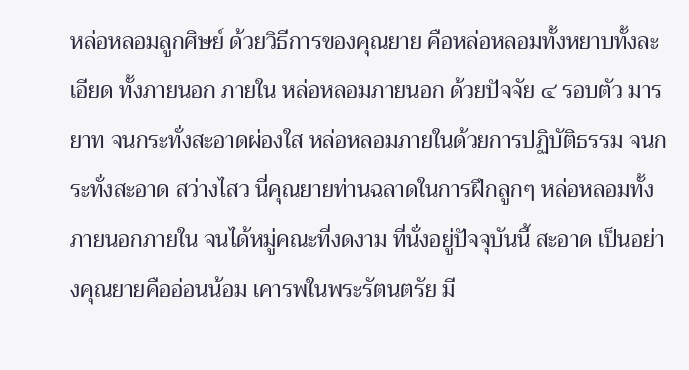หล่อหลอมลูกศิษย์ ด้วยวิธีการของคุณยาย คือหล่อหลอมทั้งหยาบทั้งละเอียด ทั้งภายนอก ภายใน หล่อหลอมภายนอก ด้วยปัจจัย ๔ รอบตัว มารยาท จนกระทั่งสะอาดผ่องใส หล่อหลอมภายในด้วยการปฏิบัติธรรม จนกระทั่งสะอาด สว่างไสว นี่คุณยายท่านฉลาดในการฝึกลูกๆ หล่อหลอมทั้งภายนอกภายใน จนได้หมู่คณะที่งดงาม ที่นั่งอยู่ปัจจุบันนี้ สะอาด เป็นอย่างคุณยายคืออ่อนน้อม เคารพในพระรัตนตรัย มี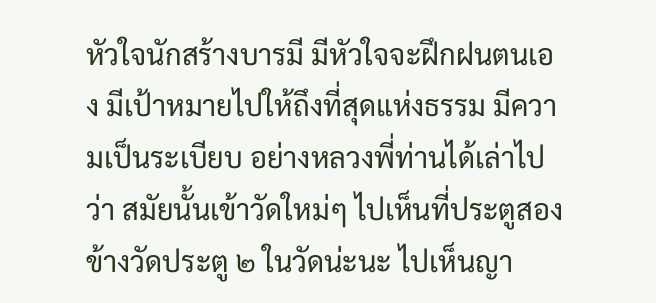หัวใจนักสร้างบารมี มีหัวใจจะฝึกฝนตนเอง มีเป้าหมายไปให้ถึงที่สุดแห่งธรรม มีความเป็นระเบียบ อย่างหลวงพี่ท่านได้เล่าไปว่า สมัยนั้นเข้าวัดใหม่ๆ ไปเห็นที่ประตูสอง ข้างวัดประตู ๒ ในวัดน่ะนะ ไปเห็นญา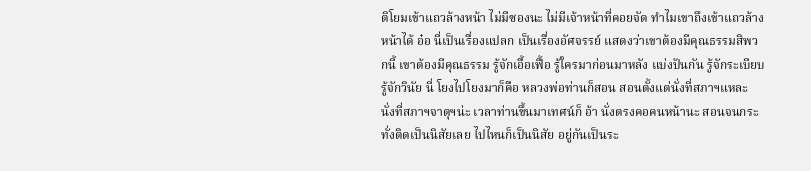ติโยมเข้าแถวล้างหน้า ไม่มีซองนะ ไม่มีเจ้าหน้าที่คอยจัด ทำไมเขาถึงเข้าแถวล้างหน้าได้ อ๋อ นี่เป็นเรื่องแปลก เป็นเรื่องอัศจรรย์ แสดงว่าเขาต้องมีคุณธรรมสิพวกนี้ เขาต้องมีคุณธรรม รู้จักเอื้อเฟื้อ รู้ใครมาก่อนมาหลัง แบ่งปันกัน รู้จักระเบียบ รู้จักวินัย นี่ โยงไปโยงมาก็คือ หลวงพ่อท่านก็สอน สอนตั้งแต่นั่งที่สภาฯแหละ นั่งที่สภาฯจาตุฯน่ะ เวลาท่านขึ้นมาเทศน์ก็ อ้า นั่งตรงคอคนหน้านะ สอนจนกระทั่งติดเป็นนิสัยเลย ไปไหนก็เป็นนิสัย อยู่กันเป็นระ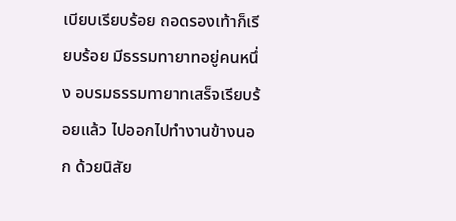เบียบเรียบร้อย ถอดรองเท้าก็เรียบร้อย มีธรรมทายาทอยู่คนหนึ่ง อบรมธรรมทายาทเสร็จเรียบร้อยแล้ว ไปออกไปทำงานข้างนอก ด้วยนิสัย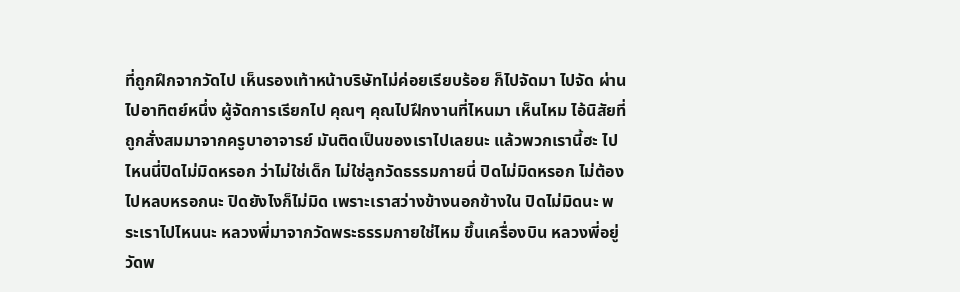ที่ถูกฝึกจากวัดไป เห็นรองเท้าหน้าบริษัทไม่ค่อยเรียบร้อย ก็ไปจัดมา ไปจัด ผ่านไปอาทิตย์หนึ่ง ผู้จัดการเรียกไป คุณๆ คุณไปฝึกงานที่ไหนมา เห็นไหม ไอ้นิสัยที่ถูกสั่งสมมาจากครูบาอาจารย์ มันติดเป็นของเราไปเลยนะ แล้วพวกเรานี้ฮะ ไปไหนนี่ปิดไม่มิดหรอก ว่าไม่ใช่เด็ก ไม่ใช่ลูกวัดธรรมกายนี่ ปิดไม่มิดหรอก ไม่ต้องไปหลบหรอกนะ ปิดยังไงก็ไม่มิด เพราะเราสว่างข้างนอกข้างใน ปิดไม่มิดนะ พระเราไปไหนนะ หลวงพี่มาจากวัดพระธรรมกายใช่ไหม ขึ้นเครื่องบิน หลวงพี่อยู่วัดพ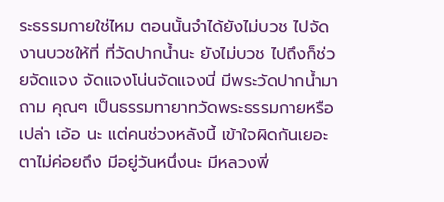ระธรรมกายใช่ไหม ตอนนั้นจำได้ยังไม่บวช ไปจัดงานบวชให้ที่ ที่วัดปากน้ำนะ ยังไม่บวช ไปถึงก็ช่วยจัดแจง จัดแจงโน่นจัดแจงนี่ มีพระวัดปากน้ำมาถาม คุณๆ เป็นธรรมทายาทวัดพระธรรมกายหรือเปล่า เอ้อ นะ แต่คนช่วงหลังนี้ เข้าใจผิดกันเยอะ ตาไม่ค่อยถึง มีอยู่วันหนึ่งนะ มีหลวงพี่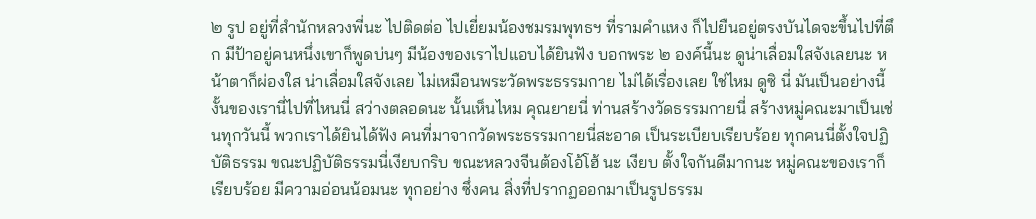๒ รูป อยู่ที่สำนักหลวงพี่นะ ไปติดต่อ ไปเยี่ยมน้องชมรมพุทธฯ ที่รามคำแหง ก็ไปยืนอยู่ตรงบันไดจะขึ้นไปที่ตึก มีป้าอยู่คนหนึ่งเขาก็พูดบ่นๆ มีน้องของเราไปแอบได้ยินฟัง บอกพระ ๒ องค์นี้นะ ดูน่าเลื่อมใสจังเลยนะ หน้าตาก็ผ่องใส น่าเลื่อมใสจังเลย ไม่เหมือนพระวัดพระธรรมกาย ไม่ได้เรื่องเลย ใช่ไหม ดูซิ นี่ มันเป็นอย่างนี้ งั้นของเรานี่ไปที่ไหนนี่ สว่างตลอดนะ นั้นเห็นไหม คุณยายนี่ ท่านสร้างวัดธรรมกายนี่ สร้างหมู่คณะมาเป็นเช่นทุกวันนี้ พวกเราได้ยินได้ฟัง คนที่มาจากวัดพระธรรมกายนี่สะอาด เป็นระเบียบเรียบร้อย ทุกคนนี่ตั้งใจปฏิบัติธรรม ขณะปฏิบัติธรรมนี่เงียบกริบ ขณะหลวงจีนต้องโอ้โฮ้ นะ เงียบ ตั้งใจกันดีมากนะ หมู่คณะของเราก็เรียบร้อย มีความอ่อนน้อมนะ ทุกอย่าง ซึ่งคน สิ่งที่ปรากฏออกมาเป็นรูปธรรม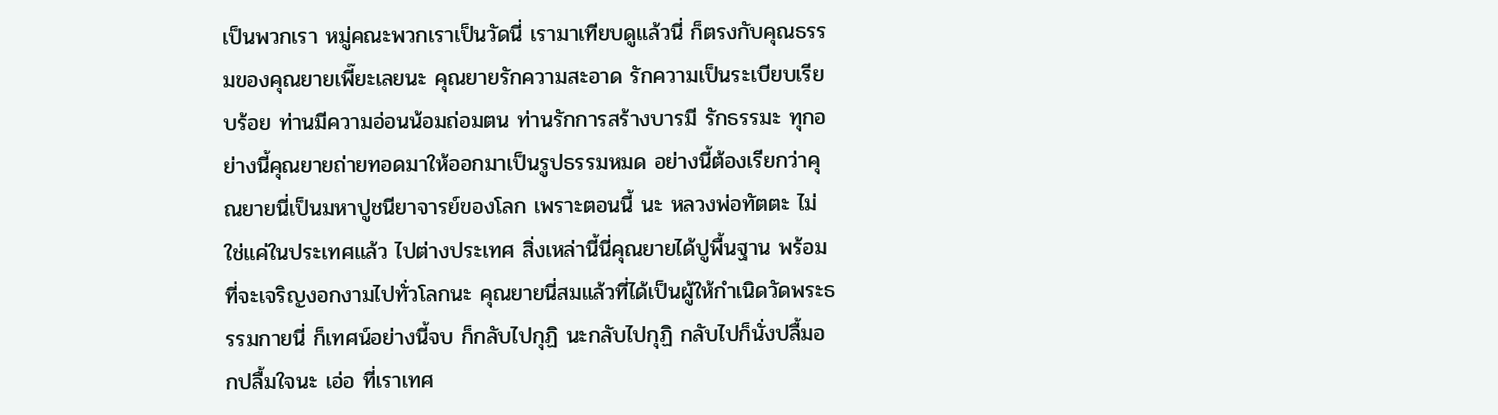เป็นพวกเรา หมู่คณะพวกเราเป็นวัดนี่ เรามาเทียบดูแล้วนี่ ก็ตรงกับคุณธรรมของคุณยายเพี๊ยะเลยนะ คุณยายรักความสะอาด รักความเป็นระเบียบเรียบร้อย ท่านมีความอ่อนน้อมถ่อมตน ท่านรักการสร้างบารมี รักธรรมะ ทุกอย่างนี้คุณยายถ่ายทอดมาให้ออกมาเป็นรูปธรรมหมด อย่างนี้ต้องเรียกว่าคุณยายนี่เป็นมหาปูชนียาจารย์ของโลก เพราะตอนนี้ นะ หลวงพ่อทัตตะ ไม่ใช่แค่ในประเทศแล้ว ไปต่างประเทศ สิ่งเหล่านี้นี่คุณยายได้ปูพื้นฐาน พร้อมที่จะเจริญงอกงามไปทั่วโลกนะ คุณยายนี่สมแล้วที่ได้เป็นผู้ให้กำเนิดวัดพระธรรมกายนี่ ก็เทศน์อย่างนี้จบ ก็กลับไปกุฏิ นะกลับไปกุฏิ กลับไปก็นั่งปลื้มอกปลื้มใจนะ เอ่อ ที่เราเทศ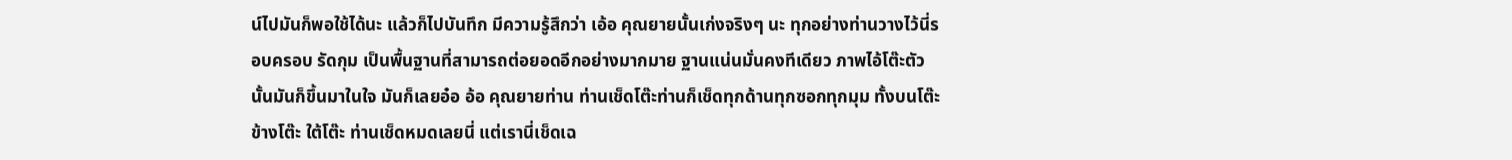น์ไปมันก็พอใช้ได้นะ แล้วก็ไปบันทึก มีความรู้สึกว่า เอ้อ คุณยายนั้นเก่งจริงๆ นะ ทุกอย่างท่านวางไว้นี่รอบครอบ รัดกุม เป็นพื้นฐานที่สามารถต่อยอดอีกอย่างมากมาย ฐานแน่นมั่นคงทีเดียว ภาพไอ้โต๊ะตัวนั้นมันก็ขึ้นมาในใจ มันก็เลยอ๋อ อ้อ คุณยายท่าน ท่านเช็ดโต๊ะท่านก็เช็ดทุกด้านทุกซอกทุกมุม ทั้งบนโต๊ะ ข้างโต๊ะ ใต้โต๊ะ ท่านเช็ดหมดเลยนี่ แต่เรานี่เช็ดเฉ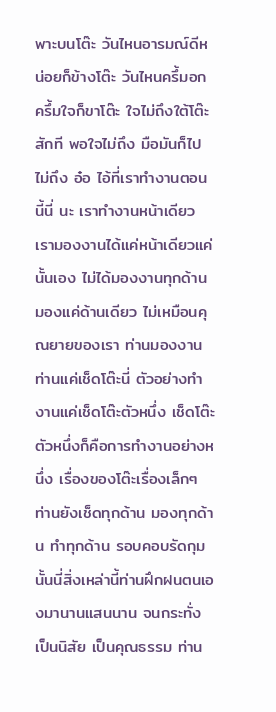พาะบนโต๊ะ วันไหนอารมณ์ดีหน่อยก็ข้างโต๊ะ วันไหนครึ้มอกครึ้มใจก็ขาโต๊ะ ใจไม่ถึงใต้โต๊ะสักที พอใจไม่ถึง มือมันก็ไปไม่ถึง อ๋อ ไอ้ที่เราทำงานตอนนี้นี่ นะ เราทำงานหน้าเดียว เรามองงานได้แค่หน้าเดียวแค่นั้นเอง ไม่ได้มองงานทุกด้าน มองแค่ด้านเดียว ไม่เหมือนคุณยายของเรา ท่านมองงาน ท่านแค่เช็ดโต๊ะนี่ ตัวอย่างทำงานแค่เช็ดโต๊ะตัวหนึ่ง เช็ดโต๊ะตัวหนึ่งก็คือการทำงานอย่างหนึ่ง เรื่องของโต๊ะเรื่องเล็กๆ ท่านยังเช็ดทุกด้าน มองทุกด้าน ทำทุกด้าน รอบคอบรัดกุม นั้นนี่สิ่งเหล่านี้ท่านฝึกฝนตนเองมานานแสนนาน จนกระทั่งเป็นนิสัย เป็นคุณธรรม ท่าน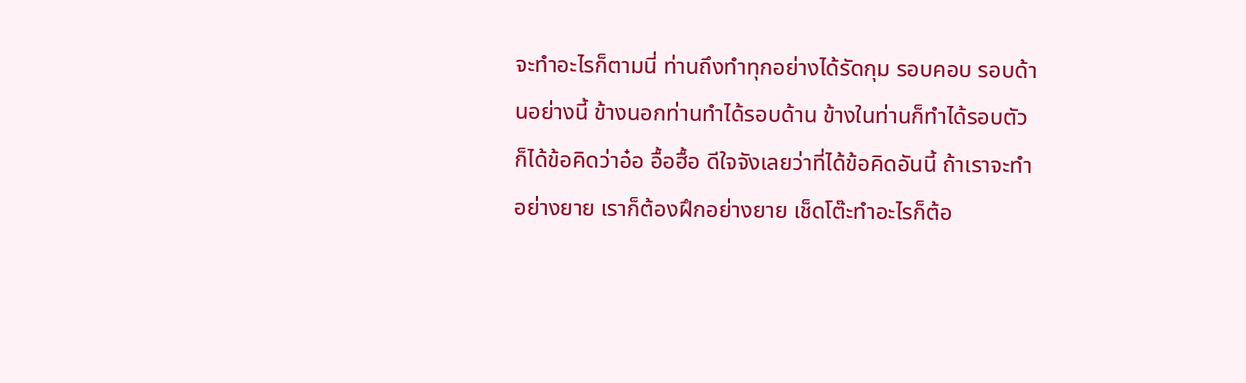จะทำอะไรก็ตามนี่ ท่านถึงทำทุกอย่างได้รัดกุม รอบคอบ รอบด้านอย่างนี้ ข้างนอกท่านทำได้รอบด้าน ข้างในท่านก็ทำได้รอบตัว ก็ได้ข้อคิดว่าอ๋อ อื้อฮื้อ ดีใจจังเลยว่าที่ได้ข้อคิดอันนี้ ถ้าเราจะทำอย่างยาย เราก็ต้องฝึกอย่างยาย เช็ดโต๊ะทำอะไรก็ต้อ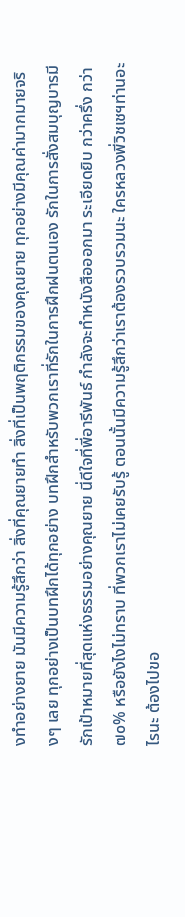งทำอย่างยาย มันมีความรู้สึกว่า สิ่งที่คุณยายทำ สิ่งที่เป็นพฤติกรรมของคุณยาย ทุกอย่างมีคุณค่ามากมายจริงๆ เลย ทุกอย่างเป็นบทฝึกได้ทุกอย่าง บทฝึกสำหรับพวกเราที่รักในการฝึกฝนตนเอง รักในการสั่งสมบุญบารมี รักเป้าหมายที่สุดแห่งธรรมอย่างคุณยาย นี่ดีใจที่พี่อารีพันธ์ กำลังจะทำหนังสือออกมา ระเอียดยิบ กว่าครึ่ง กว่า ๗๐% หรือยังไงไม่ทราบ ที่พวกเราไม่เคยรับรู้ ตอนนั้นมีความรู้สึกว่าเราต้องรวบรวมนะ ใครหลวงพี่วิชเชฯท่านอะไรนะ ต้องไปขอ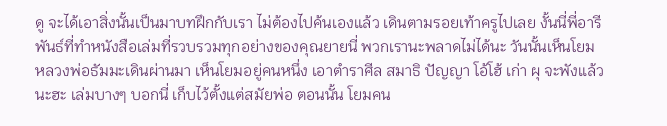ดู จะได้เอาสิ่งนั้นเป็นมาบทฝึกกับเรา ไม่ต้องไปค้นเองแล้ว เดินตามรอยเท้าครูไปเลย งั้นนี่พี่อารีพันธ์ที่ทำหนังสือเล่มที่รวบรวมทุกอย่างของคุณยายนี่ พวกเรานะพลาดไม่ได้นะ วันนั้นเห็นโยม หลวงพ่อธัมมะเดินผ่านมา เห็นโยมอยู่คนหนึ่ง เอาตำราศีล สมาธิ ปัญญา โอ้โฮ้ เก่า ผุ จะพังแล้วนะฮะ เล่มบางๆ บอกนี่ เก็บไว้ตั้งแต่สมัยพ่อ ตอนนั้น โยมคน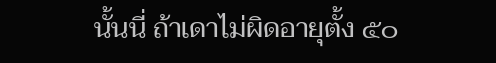นั้นนี่ ถ้าเดาไม่ผิดอายุตั้ง ๕๐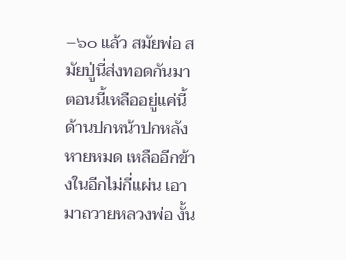–๖๐ แล้ว สมัยพ่อ สมัยปู่นี่ส่งทอดกันมา ตอนนี้เหลืออยู่แค่นี้ ด้านปกหน้าปกหลังหายหมด เหลืออีกข้างในอีกไม่กี่แผ่น เอามาถวายหลวงพ่อ งั้น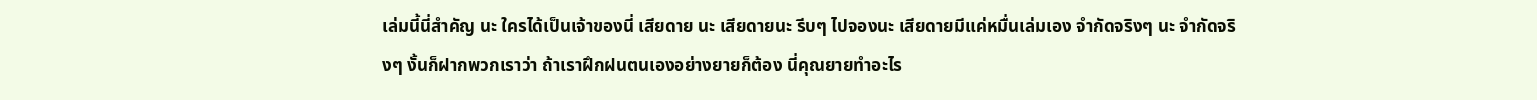เล่มนี้นี่สำคัญ นะ ใครได้เป็นเจ้าของนี่ เสียดาย นะ เสียดายนะ รีบๆ ไปจองนะ เสียดายมีแค่หมื่นเล่มเอง จำกัดจริงๆ นะ จำกัดจริงๆ งั้นก็ฝากพวกเราว่า ถ้าเราฝึกฝนตนเองอย่างยายก็ต้อง นี่คุณยายทำอะไร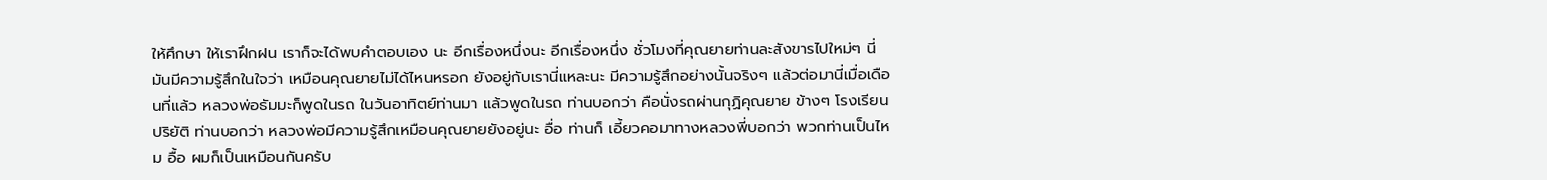ให้ศึกษา ให้เราฝึกฝน เราก็จะได้พบคำตอบเอง นะ อีกเรื่องหนึ่งนะ อีกเรื่องหนึ่ง ชั่วโมงที่คุณยายท่านละสังขารไปใหม่ๆ นี่ มันมีความรู้สึกในใจว่า เหมือนคุณยายไม่ได้ไหนหรอก ยังอยู่กับเรานี่แหละนะ มีความรู้สึกอย่างนั้นจริงๆ แล้วต่อมานี่เมื่อเดือนที่แล้ว หลวงพ่อธัมมะก็พูดในรถ ในวันอาทิตย์ท่านมา แล้วพูดในรถ ท่านบอกว่า คือนั่งรถผ่านกุฏิคุณยาย ข้างๆ โรงเรียนปริยัติ ท่านบอกว่า หลวงพ่อมีความรู้สึกเหมือนคุณยายยังอยู่นะ อื่อ ท่านก็ เอี้ยวคอมาทางหลวงพี่บอกว่า พวกท่านเป็นไหม อื้อ ผมก็เป็นเหมือนกันครับ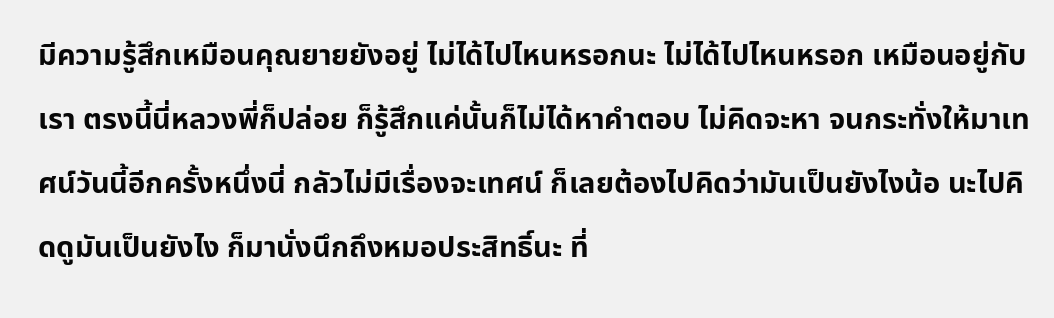มีความรู้สึกเหมือนคุณยายยังอยู่ ไม่ได้ไปไหนหรอกนะ ไม่ได้ไปไหนหรอก เหมือนอยู่กับเรา ตรงนี้นี่หลวงพี่ก็ปล่อย ก็รู้สึกแค่นั้นก็ไม่ได้หาคำตอบ ไม่คิดจะหา จนกระทั่งให้มาเทศน์วันนี้อีกครั้งหนึ่งนี่ กลัวไม่มีเรื่องจะเทศน์ ก็เลยต้องไปคิดว่ามันเป็นยังไงน้อ นะไปคิดดูมันเป็นยังไง ก็มานั่งนึกถึงหมอประสิทธิ์นะ ที่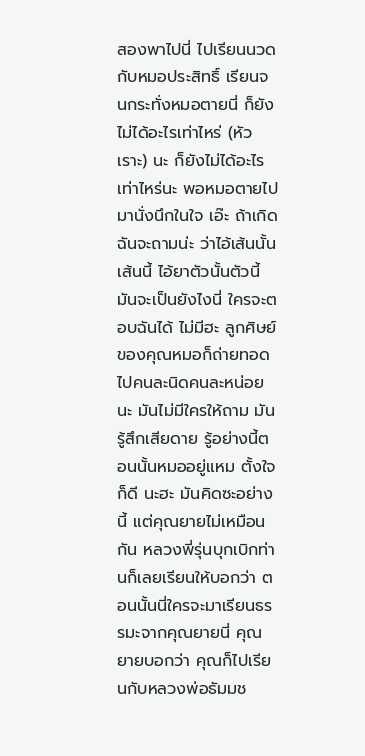สองพาไปนี่ ไปเรียนนวดกับหมอประสิทธิ์ เรียนจนกระทั่งหมอตายนี่ ก็ยังไม่ได้อะไรเท่าไหร่ (หัวเราะ) นะ ก็ยังไม่ได้อะไรเท่าไหร่นะ พอหมอตายไป มานั่งนึกในใจ เอ๊ะ ถ้าเกิดฉันจะถามน่ะ ว่าไอ้เส้นนั้นเส้นนี้ ไอ้ยาตัวนั้นตัวนี้มันจะเป็นยังไงนี่ ใครจะตอบฉันได้ ไม่มีฮะ ลูกศิษย์ของคุณหมอก็ถ่ายทอดไปคนละนิดคนละหน่อยนะ มันไม่มีใครให้ถาม มันรู้สึกเสียดาย รู้อย่างนี้ตอนนั้นหมออยู่แหม ตั้งใจก็ดี นะฮะ มันคิดซะอย่างนี้ แต่คุณยายไม่เหมือนกัน หลวงพี่รุ่นบุกเบิกท่านก็เลยเรียนให้บอกว่า ตอนนั้นนี่ใครจะมาเรียนธรรมะจากคุณยายนี่ คุณยายบอกว่า คุณก็ไปเรียนกับหลวงพ่อธัมมช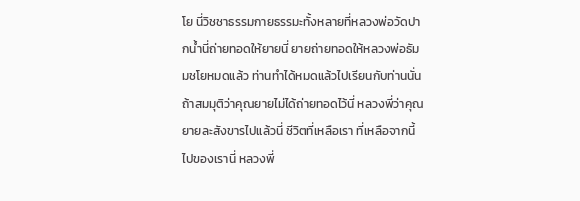โย นี่วิชชาธรรมกายธรรมะทั้งหลายที่หลวงพ่อวัดปากน้ำนี่ถ่ายทอดให้ยายนี่ ยายถ่ายทอดให้หลวงพ่อธัมมชโยหมดแล้ว ท่านทำได้หมดแล้วไปเรียนกับท่านนั่น ถ้าสมมุติว่าคุณยายไม่ได้ถ่ายทอดไว้นี่ หลวงพี่ว่าคุณยายละสังขารไปแล้วนี่ ชีวิตที่เหลือเรา ที่เหลือจากนี้ไปของเรานี่ หลวงพี่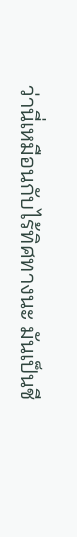ว่านี่เหมือนกับไร้ทิศทางนะ มันเป็นชี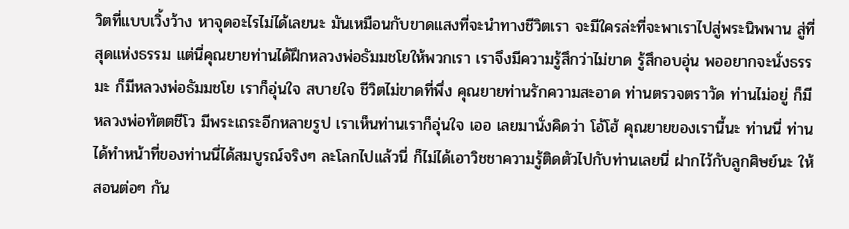วิตที่แบบเวิ้งว้าง หาจุดอะไรไม่ได้เลยนะ มันเหมือนกับขาดแสงที่จะนำทางชีวิตเรา จะมีใครล่ะที่จะพาเราไปสู่พระนิพพาน สู่ที่สุดแห่งธรรม แต่นี่คุณยายท่านได้ฝึกหลวงพ่อธัมมชโยให้พวกเรา เราจึงมีความรู้สึกว่าไม่ขาด รู้สึกอบอุ่น พออยากจะนั่งธรรมะ ก็มีหลวงพ่อธัมมชโย เราก็อุ่นใจ สบายใจ ชีวิตไม่ขาดที่พึ่ง คุณยายท่านรักความสะอาด ท่านตรวจตราวัด ท่านไม่อยู่ ก็มีหลวงพ่อทัตตชีโว มีพระเถระอีกหลายรูป เราเห็นท่านเราก็อุ่นใจ เออ เลยมานั่งคิดว่า โอ้โฮ้ คุณยายของเรานี้นะ ท่านนี่ ท่านได้ทำหน้าที่ของท่านนี่ได้สมบูรณ์จริงๆ ละโลกไปแล้วนี่ ก็ไม่ได้เอาวิชชาความรู้ติดตัวไปกับท่านเลยนี่ ฝากไว้กับลูกศิษย์นะ ให้สอนต่อๆ กัน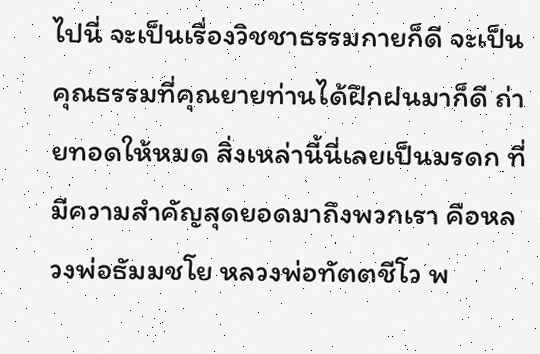ไปนี่ จะเป็นเรื่องวิชชาธรรมกายก็ดี จะเป็นคุณธรรมที่คุณยายท่านได้ฝึกฝนมาก็ดี ถ่ายทอดให้หมด สิ่งเหล่านี้นี่เลยเป็นมรดก ที่มีความสำคัญสุดยอดมาถึงพวกเรา คือหลวงพ่อธัมมชโย หลวงพ่อทัตตชีโว พ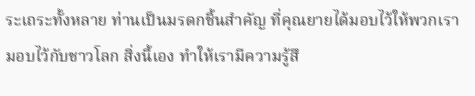ระเถระทั้งหลาย ท่านเป็นมรดกชิ้นสำคัญ ที่คุณยายได้มอบไว้ให้พวกเรา มอบไว้กับชาวโลก สิ่งนี้เอง ทำให้เรามีความรู้สึ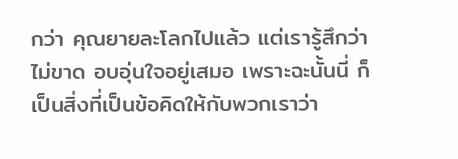กว่า คุณยายละโลกไปแล้ว แต่เรารู้สึกว่าไม่ขาด อบอุ่นใจอยู่เสมอ เพราะฉะนั้นนี่ ก็เป็นสิ่งที่เป็นข้อคิดให้กับพวกเราว่า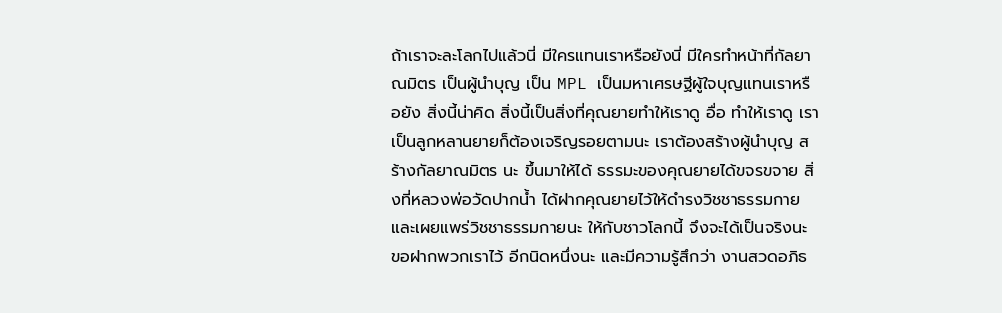ถ้าเราจะละโลกไปแล้วนี่ มีใครแทนเราหรือยังนี่ มีใครทำหน้าที่กัลยาณมิตร เป็นผู้นำบุญ เป็น MPL เป็นมหาเศรษฐีผู้ใจบุญแทนเราหรือยัง สิ่งนี้น่าคิด สิ่งนี้เป็นสิ่งที่คุณยายทำให้เราดู อื่อ ทำให้เราดู เราเป็นลูกหลานยายก็ต้องเจริญรอยตามนะ เราต้องสร้างผู้นำบุญ สร้างกัลยาณมิตร นะ ขึ้นมาให้ได้ ธรรมะของคุณยายได้ขจรขจาย สิ่งที่หลวงพ่อวัดปากน้ำ ได้ฝากคุณยายไว้ให้ดำรงวิชชาธรรมกาย และเผยแพร่วิชชาธรรมกายนะ ให้กับชาวโลกนี้ จึงจะได้เป็นจริงนะ ขอฝากพวกเราไว้ อีกนิดหนึ่งนะ และมีความรู้สึกว่า งานสวดอภิธ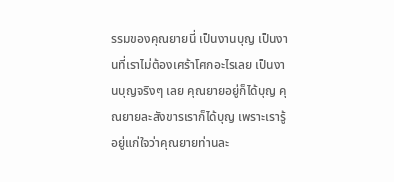รรมของคุณยายนี่ เป็นงานบุญ เป็นงานที่เราไม่ต้องเศร้าโศกอะไรเลย เป็นงานบุญจริงๆ เลย คุณยายอยู่ก็ได้บุญ คุณยายละสังขารเราก็ได้บุญ เพราะเรารู้อยู่แก่ใจว่าคุณยายท่านละ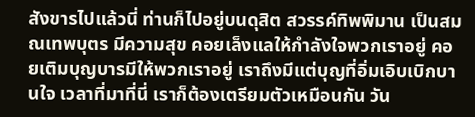สังขารไปแล้วนี่ ท่านก็ไปอยู่บนดุสิต สวรรค์ทิพพิมาน เป็นสมณเทพบุตร มีความสุข คอยเล็งแลให้กำลังใจพวกเราอยู่ คอยเติมบุญบารมีให้พวกเราอยู่ เราถึงมีแต่บุญที่อิ่มเอิบเบิกบานใจ เวลาที่มาที่นี่ เราก็ต้องเตรียมตัวเหมือนกัน วัน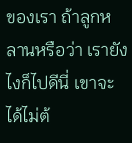ของเรา ถ้าลูกหลานหรือว่า เรายังไงก็ไปดีนี่ เขาจะได้ไม่ต้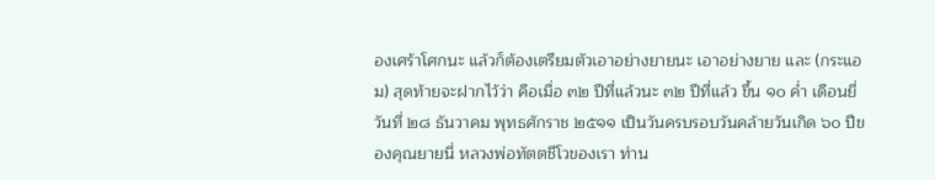องเศร้าโศกนะ แล้วก็ต้องเตรียมตัวเอาอย่างยายนะ เอาอย่างยาย และ (กระแอม) สุดท้ายจะฝากไว้ว่า คือเมื่อ ๓๒ ปีที่แล้วนะ ๓๒ ปีที่แล้ว ขึ้น ๑๐ ค่ำ เดือนยี่ วันที่ ๒๘ ธันวาคม พุทธศักราช ๒๕๑๑ เป็นวันครบรอบวันคล้ายวันเกิด ๖๐ ปีของคุณยายนี่ หลวงพ่อทัตตชีโวของเรา ท่าน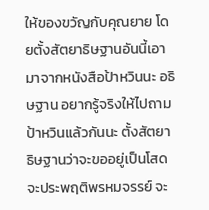ให้ของขวัญกับคุณยาย โดยตั้งสัตยาธิษฐานอันนี้เอามาจากหนังสือป้าหวินนะ อธิษฐาน อยากรู้จริงให้ไปถามป้าหวินแล้วกันนะ ตั้งสัตยาธิษฐานว่าจะขออยู่เป็นโสด จะประพฤติพรหมจรรย์ จะ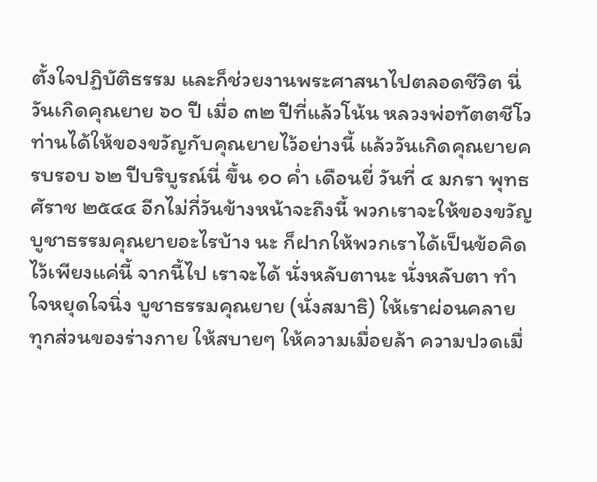ตั้งใจปฏิบัติธรรม และก็ช่วยงานพระศาสนาไปตลอดชีวิต นี่ วันเกิดคุณยาย ๖๐ ปี เมื่อ ๓๒ ปีที่แล้วโน้น หลวงพ่อทัตตชีโว ท่านได้ให้ของขวัญกับคุณยายไว้อย่างนี้ แล้ววันเกิดคุณยายครบรอบ ๖๒ ปีบริบูรณ์นี่ ขึ้น ๑๐ ค่ำ เดือนยี่ วันที่ ๔ มกรา พุทธศัราช ๒๕๔๔ อีกไม่กี่วันข้างหน้าจะถึงนี้ พวกเราจะให้ของขวัญบูชาธรรมคุณยายอะไรบ้าง นะ ก็ฝากให้พวกเราได้เป็นข้อคิดไว้เพียงแค่นี้ จากนี้ไป เราจะได้ นั่งหลับตานะ นั่งหลับตา ทำใจหยุดใจนิ่ง บูชาธรรมคุณยาย (นั่งสมาธิ) ให้เราผ่อนคลาย ทุกส่วนของร่างกาย ให้สบายๆ ให้ความเมื่อยล้า ความปวดเมื่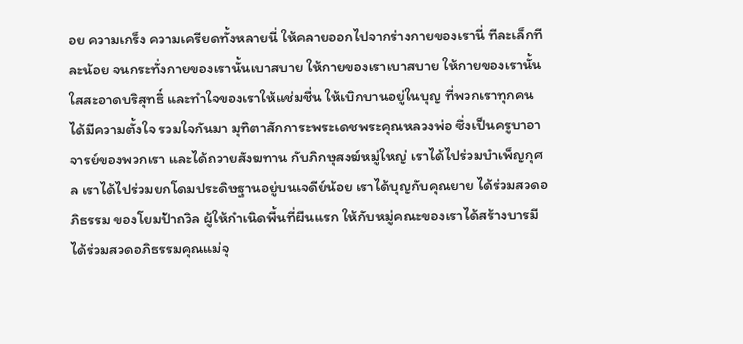อย ความเกร็ง ความเครียดทั้งหลายนี่ ให้คลายออกไปจากร่างกายของเรานี่ ทีละเล็กทีละน้อย จนกระทั่งกายของเรานั้นเบาสบาย ให้กายของเราเบาสบาย ให้กายของเรานั้นใสสะอาดบริสุทธิ์ และทำใจของเราให้แช่มชื่น ให้เบิกบานอยู่ในบุญ ที่พวกเราทุกคนได้มีความตั้งใจ รวมใจกันมา มุทิตาสักการะพระเดชพระคุณหลวงพ่อ ซึ่งเป็นครูบาอาจารย์ของพวกเรา และได้ถวายสังฆทาน กับภิกษุสงฆ์หมู่ใหญ่ เราได้ไปร่วมบำเพ็ญกุศล เราได้ไปร่วมยกโดมประดิษฐานอยู่บนเจดีย์น้อย เราได้บุญกับคุณยาย ได้ร่วมสวดอภิธรรม ของโยมป้าถวิล ผู้ให้กำเนิดพื้นที่ผืนแรก ให้กับหมู่คณะของเราได้สร้างบารมี ได้ร่วมสวดอภิธรรมคุณแม่จุ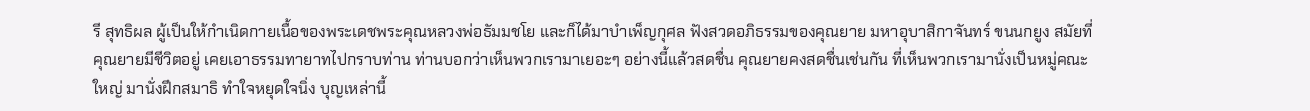รี สุทธิผล ผู้เป็นให้กำเนิดกายเนื้อของพระเดชพระคุณหลวงพ่อธัมมชโย และก็ได้มาบำเพ็ญกุศล ฟังสวดอภิธรรมของคุณยาย มหาอุบาสิกาจันทร์ ขนนกยูง สมัยที่คุณยายมีชีวิตอยู่ เคยเอาธรรมทายาทไปกราบท่าน ท่านบอกว่าเห็นพวกเรามาเยอะๆ อย่างนี้แล้วสดชื่น คุณยายคงสดชื่นเช่นกัน ที่เห็นพวกเรามานั่งเป็นหมู่คณะใหญ่ มานั่งฝึกสมาธิ ทำใจหยุดใจนิ่ง บุญเหล่านี้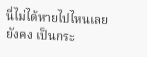นี่ไม่ได้หายไปไหนเลย ยังคง เป็นกระ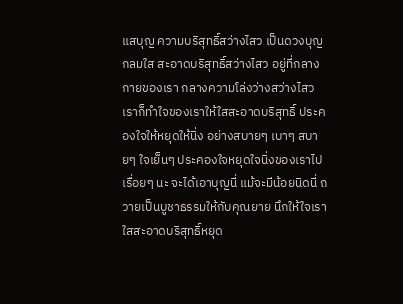แสบุญ ความบริสุทธิ์สว่างไสว เป็นดวงบุญ กลมใส สะอาดบริสุทธิ์สว่างไสว อยู่ที่กลางกายของเรา กลางความโล่งว่างสว่างไสว เราก็ทำใจของเราให้ใสสะอาดบริสุทธิ์ ประคองใจให้หยุดให้นิ่ง อย่างสบายๆ เบาๆ สบายๆ ใจเย็นๆ ประคองใจหยุดใจนิ่งของเราไปเรื่อยๆ นะ จะได้เอาบุญนี่ แม้จะมีน้อยนิดนี่ ถวายเป็นบูชาธรรมให้กับคุณยาย นึกให้ใจเราใสสะอาดบริสุทธิ์หยุด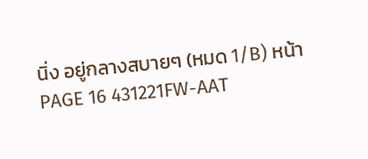นิ่ง อยู่กลางสบายๆ (หมด 1/B) หน้า PAGE 16 431221FW-AAT